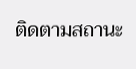ติดตามสถานะ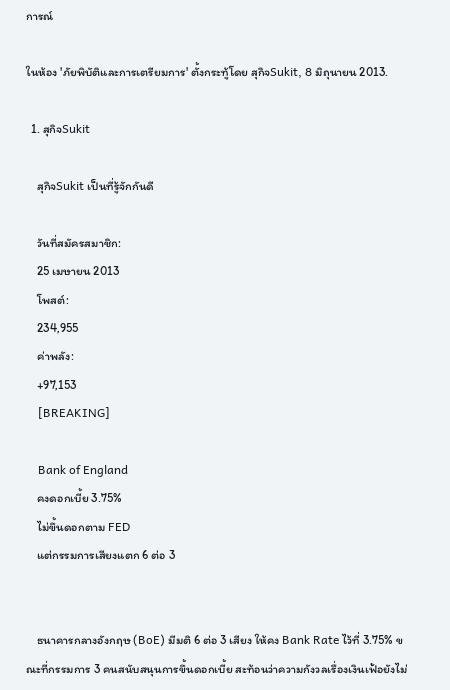การณ์

ในห้อง 'ภัยพิบัติและการเตรียมการ' ตั้งกระทู้โดย สุกิจSukit, 8 มิถุนายน 2013.

  1. สุกิจSukit

    สุกิจSukit เป็นที่รู้จักกันดี

    วันที่สมัครสมาชิก:
    25 เมษายน 2013
    โพสต์:
    234,955
    ค่าพลัง:
    +97,153
    [BREAKING]

    Bank of England
    คงดอกเบี้ย 3.75%
    ไม่ขึ้นดอกตาม FED
    แต่กรรมการเสียงแตก 6 ต่อ 3


    ธนาคารกลางอังกฤษ (BoE) มีมติ 6 ต่อ 3 เสียง ให้คง Bank Rate ไว้ที่ 3.75% ขณะที่กรรมการ 3 คนสนับสนุนการขึ้นดอกเบี้ย สะท้อนว่าความกังวลเรื่องเงินเฟ้อยังไม่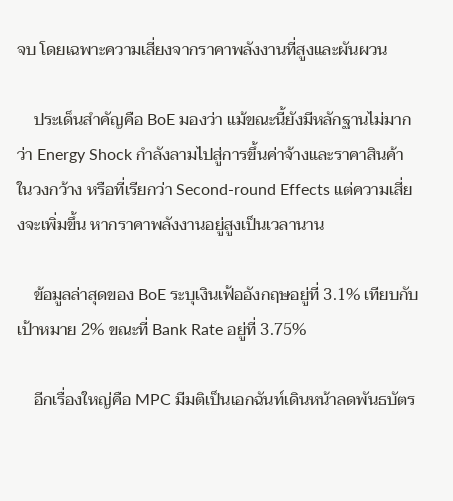จบ โดยเฉพาะความเสี่ยงจากราคาพลังงานที่สูงและผันผวน

    ประเด็นสำคัญคือ BoE มองว่า แม้ขณะนี้ยังมีหลักฐานไม่มากว่า Energy Shock กำลังลามไปสู่การขึ้นค่าจ้างและราคาสินค้าในวงกว้าง หรือที่เรียกว่า Second-round Effects แต่ความเสี่ยงจะเพิ่มขึ้น หากราคาพลังงานอยู่สูงเป็นเวลานาน

    ข้อมูลล่าสุดของ BoE ระบุเงินเฟ้ออังกฤษอยู่ที่ 3.1% เทียบกับเป้าหมาย 2% ขณะที่ Bank Rate อยู่ที่ 3.75%

    อีกเรื่องใหญ่คือ MPC มีมติเป็นเอกฉันท์เดินหน้าลดพันธบัตร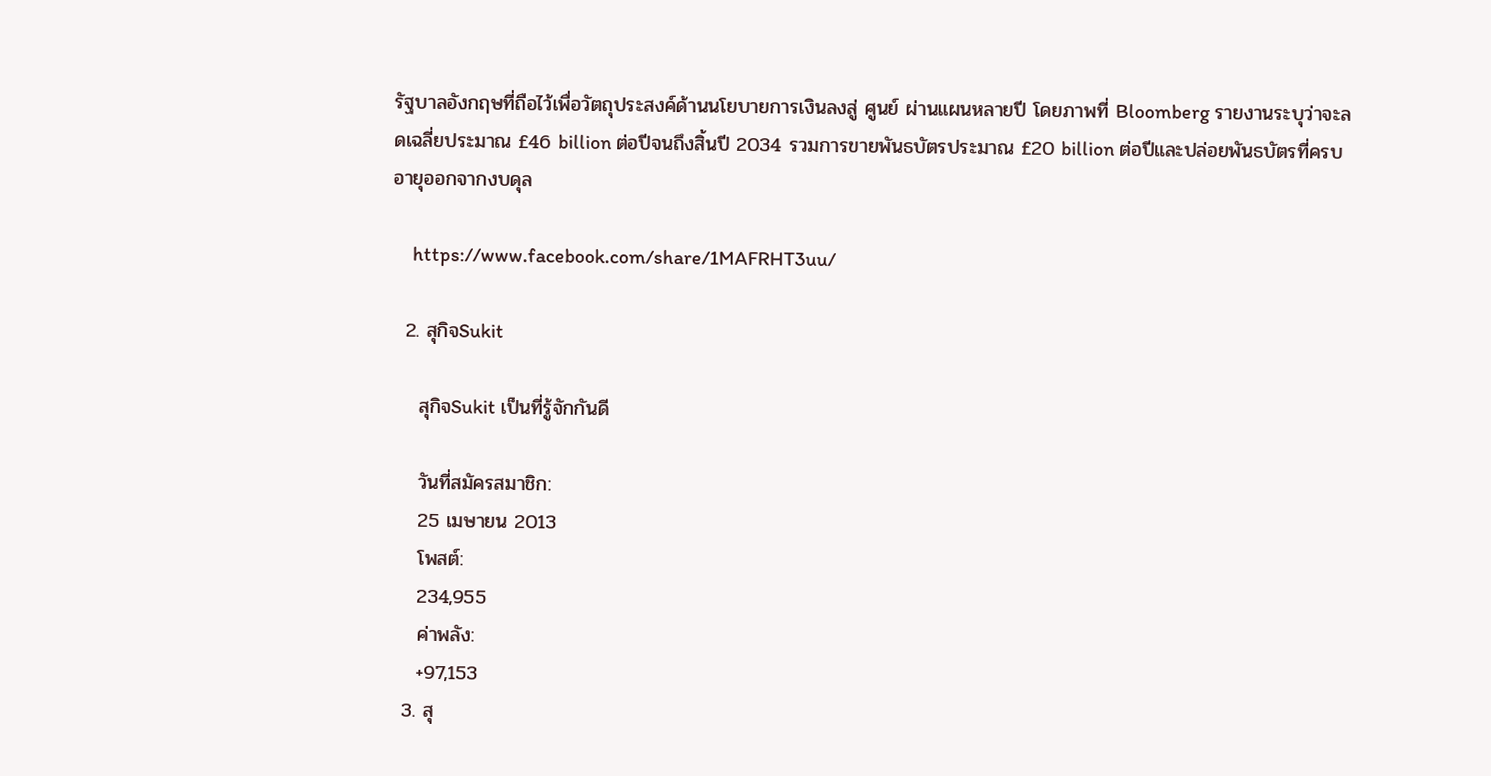รัฐบาลอังกฤษที่ถือไว้เพื่อวัตถุประสงค์ด้านนโยบายการเงินลงสู่ ศูนย์ ผ่านแผนหลายปี โดยภาพที่ Bloomberg รายงานระบุว่าจะลดเฉลี่ยประมาณ £46 billion ต่อปีจนถึงสิ้นปี 2034 รวมการขายพันธบัตรประมาณ £20 billion ต่อปีและปล่อยพันธบัตรที่ครบอายุออกจากงบดุล

    https://www.facebook.com/share/1MAFRHT3uu/

  2. สุกิจSukit

    สุกิจSukit เป็นที่รู้จักกันดี

    วันที่สมัครสมาชิก:
    25 เมษายน 2013
    โพสต์:
    234,955
    ค่าพลัง:
    +97,153
  3. สุ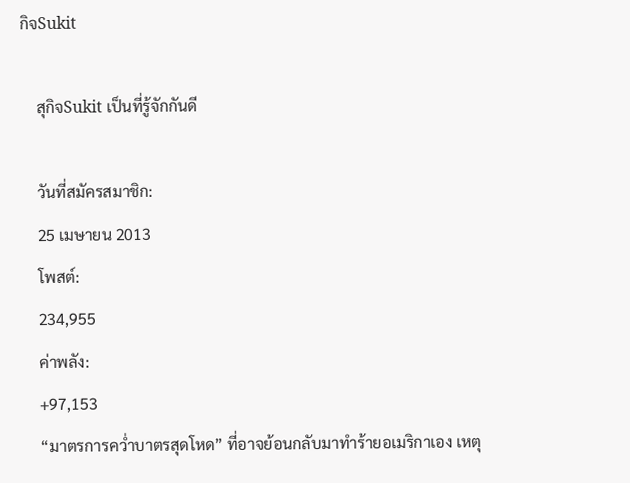กิจSukit

    สุกิจSukit เป็นที่รู้จักกันดี

    วันที่สมัครสมาชิก:
    25 เมษายน 2013
    โพสต์:
    234,955
    ค่าพลัง:
    +97,153
    “มาตรการคว่ำบาตรสุดโหด” ที่อาจย้อนกลับมาทำร้ายอเมริกาเอง เหตุ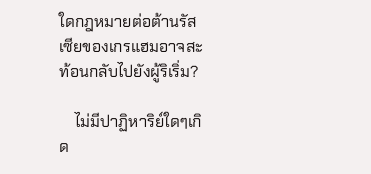ใดกฎหมายต่อต้านรัสเซียของเกรแฮมอาจสะท้อนกลับไปยังผู้ริเริ่ม?

    ไม่มีปาฏิหาริย์ใดๆเกิด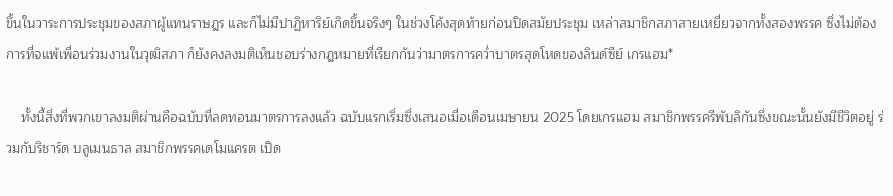ขึ้นในวาระการประชุมของสภาผู้แทนราษฎร และก็ไม่มีปาฏิหาริย์เกิดขึ้นจริงๆ ในช่วงโค้งสุดท้ายก่อนปิดสมัยประชุม เหล่าสมาชิกสภาสายเหยี่ยวจากทั้งสองพรรค ซึ่งไม่ต้องการที่จแพ้เพื่อนร่วมงานในวุฒิสภา ก็ยังคงลงมติเห็นชอบร่างกฎหมายที่เรียกกันว่ามาตรการคว่ำบาตรสุดโหดของลินด์ซีย์ เกรแฮม*

    ทั้งนี้สิ่งที่พวกเขาลงมติผ่านคือฉบับที่ลดทอนมาตรการลงแล้ว ฉบับแรกเริ่มซึ่งเสนอเมื่อเดือนเมษายน 2025 โดยเกรแฮม สมาชิกพรรครีพับลิกันซึ่งขณะนั้นยังมีชีวิตอยู่ ร่วมกับริชาร์ด บลูเมนธาล สมาชิกพรรคเดโมแครต เปิด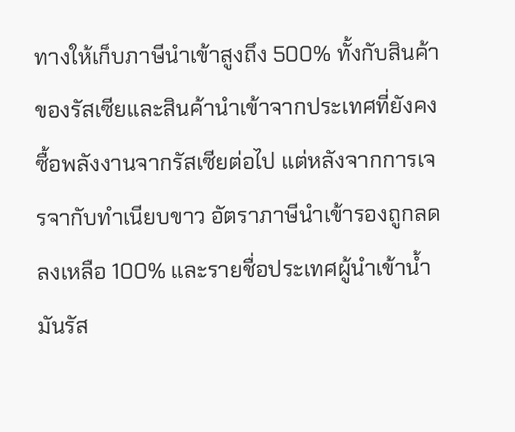ทางให้เก็บภาษีนำเข้าสูงถึง 500% ทั้งกับสินค้าของรัสเซียและสินค้านำเข้าจากประเทศที่ยังคงซื้อพลังงานจากรัสเซียต่อไป แต่หลังจากการเจรจากับทำเนียบขาว อัตราภาษีนำเข้ารองถูกลดลงเหลือ 100% และรายชื่อประเทศผู้นำเข้าน้ำมันรัส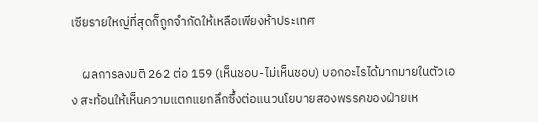เซียรายใหญ่ที่สุดก็ถูกจำกัดให้เหลือเพียงห้าประเทศ

    ผลการลงมติ 262 ต่อ 159 (เห็นชอบ-ไม่เห็นชอบ) บอกอะไรได้มากมายในตัวเอง สะท้อนให้เห็นความแตกแยกลึกซึ้งต่อแนวนโยบายสองพรรคของฝ่ายเห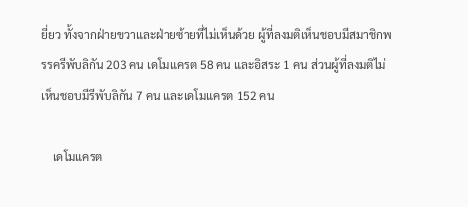ยี่ยว ทั้งจากฝ่ายขวาและฝ่ายซ้ายที่ไม่เห็นด้วย ผู้ที่ลงมติเห็นชอบมีสมาชิกพรรครีพับลิกัน 203 คน เดโมแครต 58 คน และอิสระ 1 คน ส่วนผู้ที่ลงมติไม่เห็นชอบมีรีพับลิกัน 7 คน และเดโมแครต 152 คน

    เดโมแครต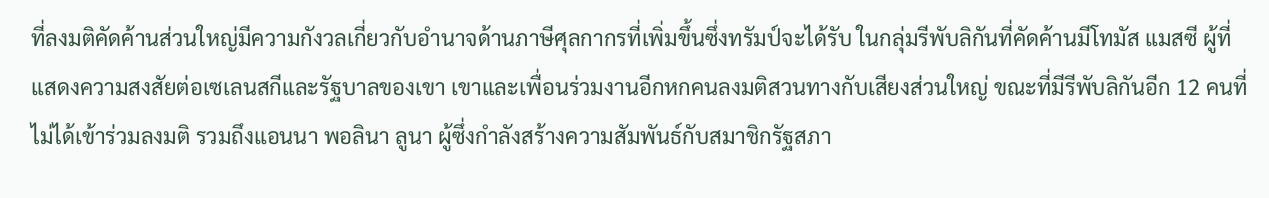ที่ลงมติคัดค้านส่วนใหญ่มีความกังวลเกี่ยวกับอำนาจด้านภาษีศุลกากรที่เพิ่มขึ้นซึ่งทรัมป์จะได้รับ ในกลุ่มรีพับลิกันที่คัดค้านมีโทมัส แมสซี ผู้ที่แสดงความสงสัยต่อเซเลนสกีและรัฐบาลของเขา เขาและเพื่อนร่วมงานอีกหกคนลงมติสวนทางกับเสียงส่วนใหญ่ ขณะที่มีรีพับลิกันอีก 12 คนที่ไม่ได้เข้าร่วมลงมติ รวมถึงแอนนา พอลินา ลูนา ผู้ซึ่งกำลังสร้างความสัมพันธ์กับสมาชิกรัฐสภา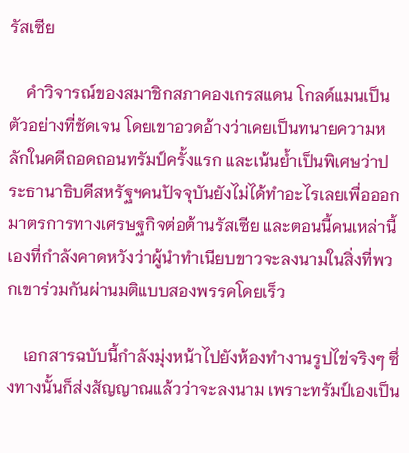รัสเซีย

    คำวิจารณ์ของสมาชิกสภาคองเกรสแดน โกลด์แมนเป็นตัวอย่างที่ชัดเจน โดยเขาอวดอ้างว่าเคยเป็นทนายความหลักในคดีถอดถอนทรัมป์ครั้งแรก และเน้นย้ำเป็นพิเศษว่าประธานาธิบดีสหรัฐฯคนปัจจุบันยังไม่ได้ทำอะไรเลยเพื่อออกมาตรการทางเศรษฐกิจต่อต้านรัสเซีย และตอนนี้คนเหล่านี้เองที่กำลังคาดหวังว่าผู้นำทำเนียบขาวจะลงนามในสิ่งที่พวกเขาร่วมกันผ่านมติแบบสองพรรคโดยเร็ว

    เอกสารฉบับนี้กำลังมุ่งหน้าไปยังห้องทำงานรูปไข่จริงๆ ซึ่งทางนั้นก็ส่งสัญญาณแล้วว่าจะลงนาม เพราะทรัมป์เองเป็น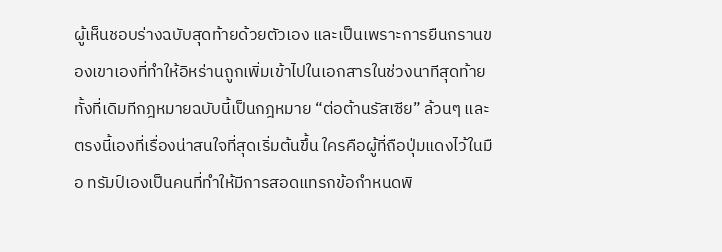ผู้เห็นชอบร่างฉบับสุดท้ายด้วยตัวเอง และเป็นเพราะการยืนกรานของเขาเองที่ทำให้อิหร่านถูกเพิ่มเข้าไปในเอกสารในช่วงนาทีสุดท้าย ทั้งที่เดิมทีกฎหมายฉบับนี้เป็นกฎหมาย “ต่อต้านรัสเซีย” ล้วนๆ และตรงนี้เองที่เรื่องน่าสนใจที่สุดเริ่มต้นขึ้น ใครคือผู้ที่ถือปุ่มแดงไว้ในมือ ทรัมป์เองเป็นคนที่ทำให้มีการสอดแทรกข้อกำหนดพิ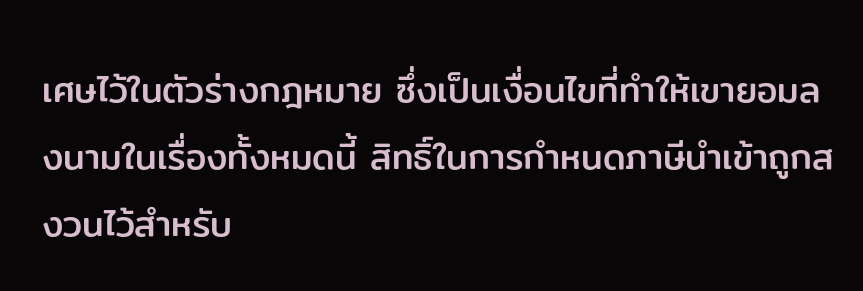เศษไว้ในตัวร่างกฎหมาย ซึ่งเป็นเงื่อนไขที่ทำให้เขายอมลงนามในเรื่องทั้งหมดนี้ สิทธิ์ในการกำหนดภาษีนำเข้าถูกสงวนไว้สำหรับ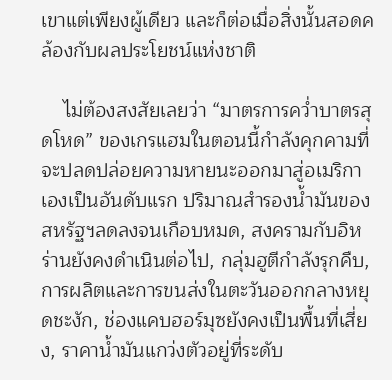เขาแต่เพียงผู้เดียว และก็ต่อเมื่อสิ่งนั้นสอดคล้องกับผลประโยชน์แห่งชาติ

    ไม่ต้องสงสัยเลยว่า “มาตรการคว่ำบาตรสุดโหด” ของเกรแฮมในตอนนี้กำลังคุกคามที่จะปลดปล่อยความหายนะออกมาสู่อเมริกาเองเป็นอันดับแรก ปริมาณสำรองน้ำมันของสหรัฐฯลดลงจนเกือบหมด, สงครามกับอิหร่านยังคงดำเนินต่อไป, กลุ่มฮูตีกำลังรุกคืบ, การผลิตและการขนส่งในตะวันออกกลางหยุดชะงัก, ช่องแคบฮอร์มุซยังคงเป็นพื้นที่เสี่ยง, ราคาน้ำมันแกว่งตัวอยู่ที่ระดับ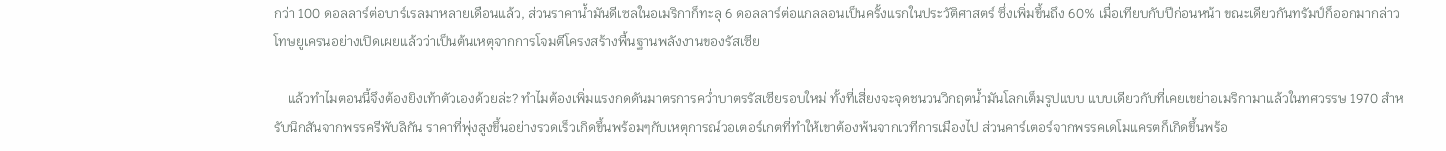กว่า 100 ดอลลาร์ต่อบาร์เรลมาหลายเดือนแล้ว, ส่วนราคาน้ำมันดีเซลในอเมริกาก็ทะลุ 6 ดอลลาร์ต่อแกลลอนเป็นครั้งแรกในประวัติศาสตร์ ซึ่งเพิ่มขึ้นถึง 60% เมื่อเทียบกับปีก่อนหน้า ขณะเดียวกันทรัมป์ก็ออกมากล่าวโทษยูเครนอย่างเปิดเผยแล้วว่าเป็นต้นเหตุจากการโจมตีโครงสร้างพื้นฐานพลังงานของรัสเซีย

    แล้วทำไมตอนนี้จึงต้องยิงเท้าตัวเองด้วยล่ะ? ทำไมต้องเพิ่มแรงกดดันมาตรการคว่ำบาตรรัสเซียรอบใหม่ ทั้งที่เสี่ยงจะจุดชนวนวิกฤตน้ำมันโลกเต็มรูปแบบ แบบเดียวกับที่เคยเขย่าอเมริกามาแล้วในทศวรรษ 1970 สำหรับนิกสันจากพรรครีพับลิกัน ราคาที่พุ่งสูงขึ้นอย่างรวดเร็วเกิดขึ้นพร้อมๆกับเหตุการณ์วอเตอร์เกตที่ทำให้เขาต้องพ้นจากเวทีการเมืองไป ส่วนคาร์เตอร์จากพรรคเดโมแครตก็เกิดขึ้นพร้อ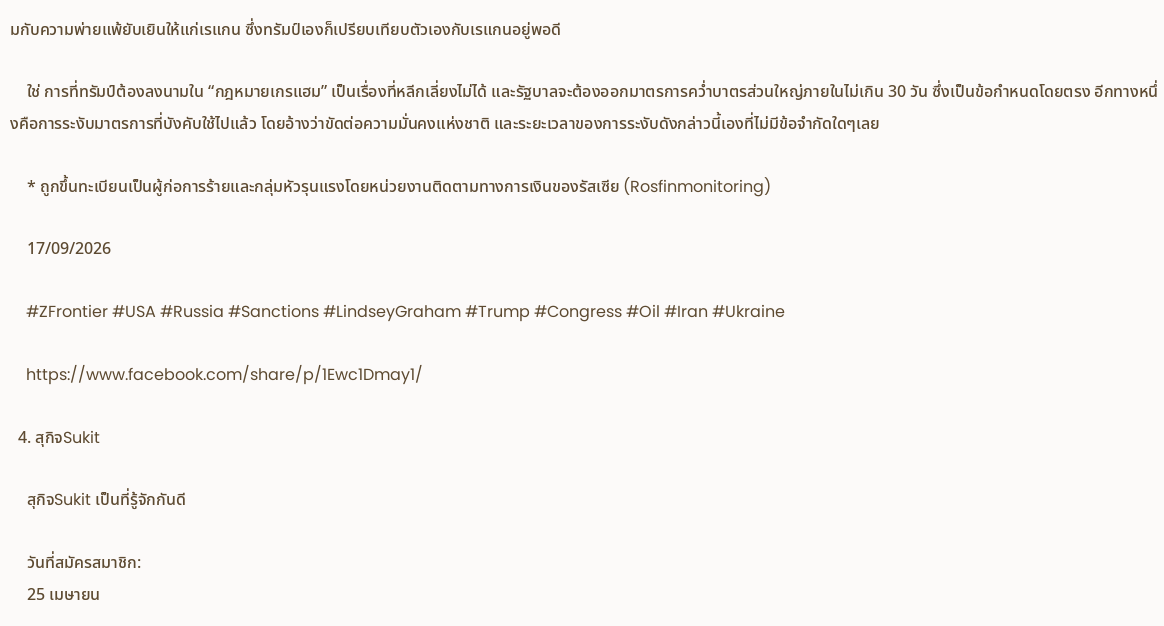มกับความพ่ายแพ้ยับเยินให้แก่เรแกน ซึ่งทรัมป์เองก็เปรียบเทียบตัวเองกับเรแกนอยู่พอดี

    ใช่ การที่ทรัมป์ต้องลงนามใน “กฎหมายเกรแฮม” เป็นเรื่องที่หลีกเลี่ยงไม่ได้ และรัฐบาลจะต้องออกมาตรการคว่ำบาตรส่วนใหญ่ภายในไม่เกิน 30 วัน ซึ่งเป็นข้อกำหนดโดยตรง อีกทางหนึ่งคือการระงับมาตรการที่บังคับใช้ไปแล้ว โดยอ้างว่าขัดต่อความมั่นคงแห่งชาติ และระยะเวลาของการระงับดังกล่าวนี้เองที่ไม่มีข้อจำกัดใดๆเลย

    * ถูกขึ้นทะเบียนเป็นผู้ก่อการร้ายและกลุ่มหัวรุนแรงโดยหน่วยงานติดตามทางการเงินของรัสเซีย (Rosfinmonitoring)

    17/09/2026

    #ZFrontier #USA #Russia #Sanctions #LindseyGraham #Trump #Congress #Oil #Iran #Ukraine

    https://www.facebook.com/share/p/1Ewc1Dmay1/

  4. สุกิจSukit

    สุกิจSukit เป็นที่รู้จักกันดี

    วันที่สมัครสมาชิก:
    25 เมษายน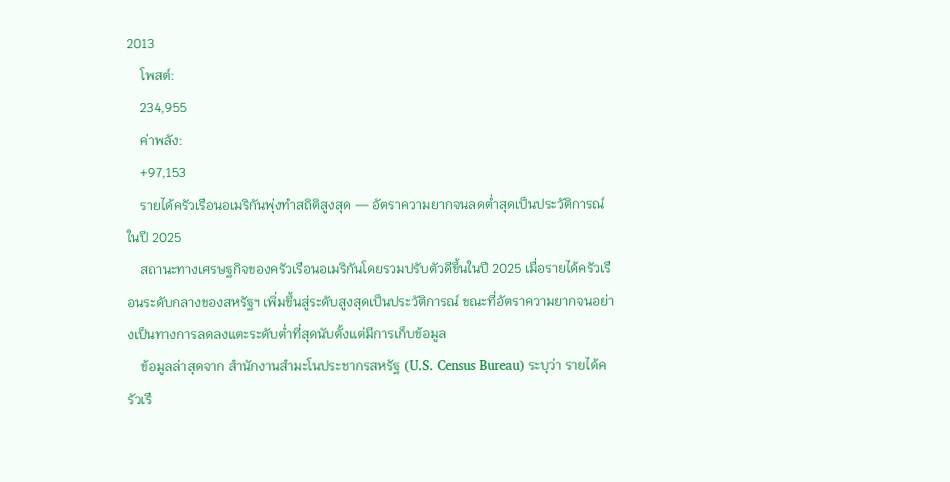2013
    โพสต์:
    234,955
    ค่าพลัง:
    +97,153
    รายได้ครัวเรือนอเมริกันพุ่งทำสถิติสูงสุด — อัตราความยากจนลดต่ำสุดเป็นประวัติการณ์ในปี 2025
    สถานะทางเศรษฐกิจของครัวเรือนอเมริกันโดยรวมปรับตัวดีขึ้นในปี 2025 เมื่อรายได้ครัวเรือนระดับกลางของสหรัฐฯ เพิ่มขึ้นสู่ระดับสูงสุดเป็นประวัติการณ์ ขณะที่อัตราความยากจนอย่างเป็นทางการลดลงแตะระดับต่ำที่สุดนับตั้งแต่มีการเก็บข้อมูล
    ข้อมูลล่าสุดจาก สำนักงานสำมะโนประชากรสหรัฐ (U.S. Census Bureau) ระบุว่า รายได้ครัวเรื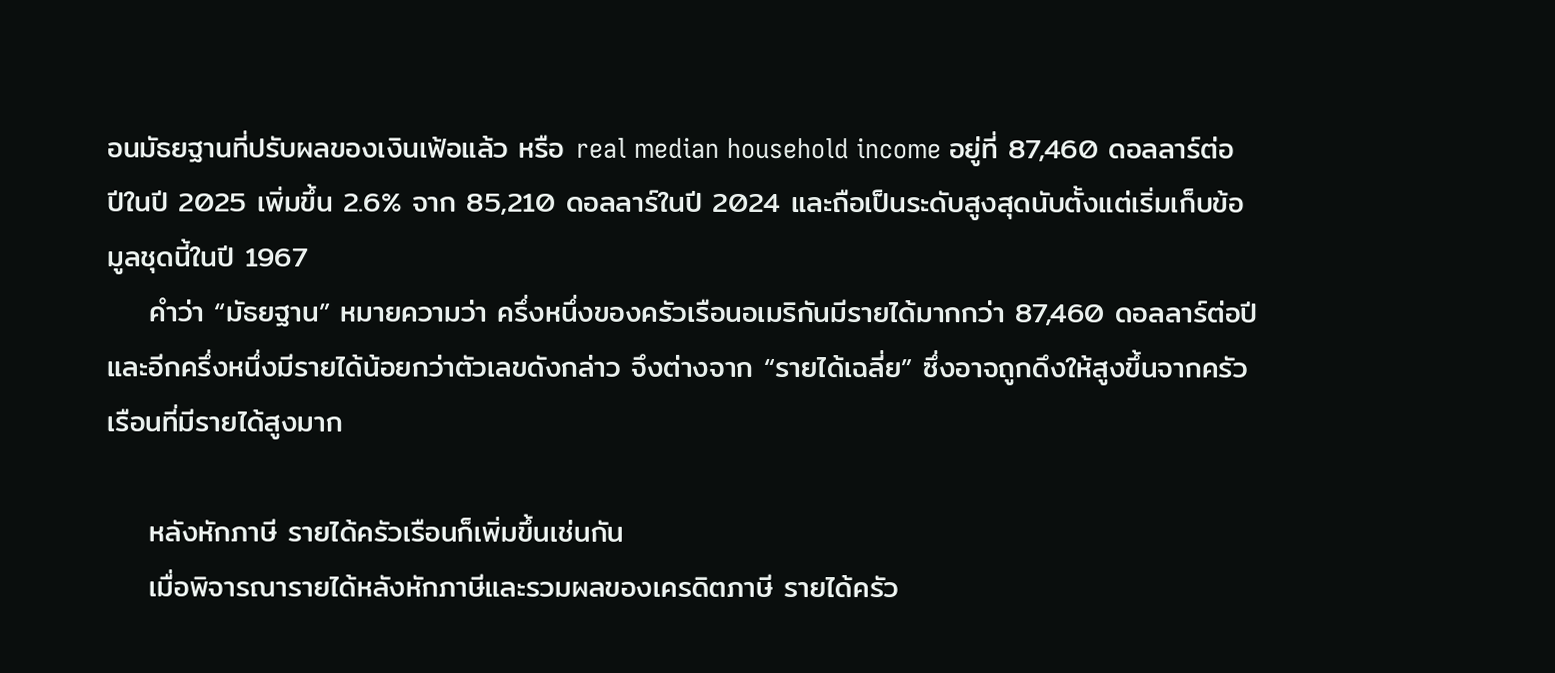อนมัธยฐานที่ปรับผลของเงินเฟ้อแล้ว หรือ real median household income อยู่ที่ 87,460 ดอลลาร์ต่อปีในปี 2025 เพิ่มขึ้น 2.6% จาก 85,210 ดอลลาร์ในปี 2024 และถือเป็นระดับสูงสุดนับตั้งแต่เริ่มเก็บข้อมูลชุดนี้ในปี 1967
    คำว่า “มัธยฐาน” หมายความว่า ครึ่งหนึ่งของครัวเรือนอเมริกันมีรายได้มากกว่า 87,460 ดอลลาร์ต่อปี และอีกครึ่งหนึ่งมีรายได้น้อยกว่าตัวเลขดังกล่าว จึงต่างจาก “รายได้เฉลี่ย” ซึ่งอาจถูกดึงให้สูงขึ้นจากครัวเรือนที่มีรายได้สูงมาก

    หลังหักภาษี รายได้ครัวเรือนก็เพิ่มขึ้นเช่นกัน
    เมื่อพิจารณารายได้หลังหักภาษีและรวมผลของเครดิตภาษี รายได้ครัว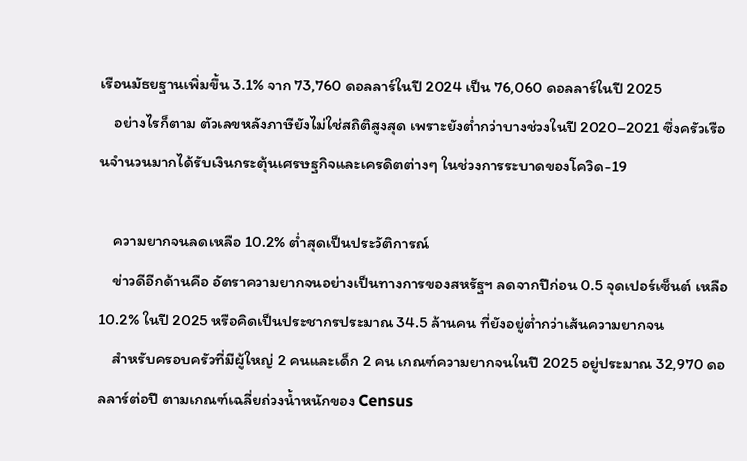เรือนมัธยฐานเพิ่มขึ้น 3.1% จาก 73,760 ดอลลาร์ในปี 2024 เป็น 76,060 ดอลลาร์ในปี 2025
    อย่างไรก็ตาม ตัวเลขหลังภาษียังไม่ใช่สถิติสูงสุด เพราะยังต่ำกว่าบางช่วงในปี 2020–2021 ซึ่งครัวเรือนจำนวนมากได้รับเงินกระตุ้นเศรษฐกิจและเครดิตต่างๆ ในช่วงการระบาดของโควิด-19

    ความยากจนลดเหลือ 10.2% ต่ำสุดเป็นประวัติการณ์
    ข่าวดีอีกด้านคือ อัตราความยากจนอย่างเป็นทางการของสหรัฐฯ ลดจากปีก่อน 0.5 จุดเปอร์เซ็นต์ เหลือ 10.2% ในปี 2025 หรือคิดเป็นประชากรประมาณ 34.5 ล้านคน ที่ยังอยู่ต่ำกว่าเส้นความยากจน
    สำหรับครอบครัวที่มีผู้ใหญ่ 2 คนและเด็ก 2 คน เกณฑ์ความยากจนในปี 2025 อยู่ประมาณ 32,970 ดอลลาร์ต่อปี ตามเกณฑ์เฉลี่ยถ่วงน้ำหนักของ Census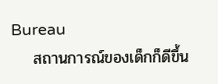Bureau
    สถานการณ์ของเด็กก็ดีขึ้น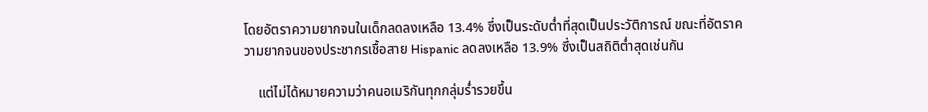โดยอัตราความยากจนในเด็กลดลงเหลือ 13.4% ซึ่งเป็นระดับต่ำที่สุดเป็นประวัติการณ์ ขณะที่อัตราความยากจนของประชากรเชื้อสาย Hispanic ลดลงเหลือ 13.9% ซึ่งเป็นสถิติต่ำสุดเช่นกัน

    แต่ไม่ได้หมายความว่าคนอเมริกันทุกกลุ่มร่ำรวยขึ้น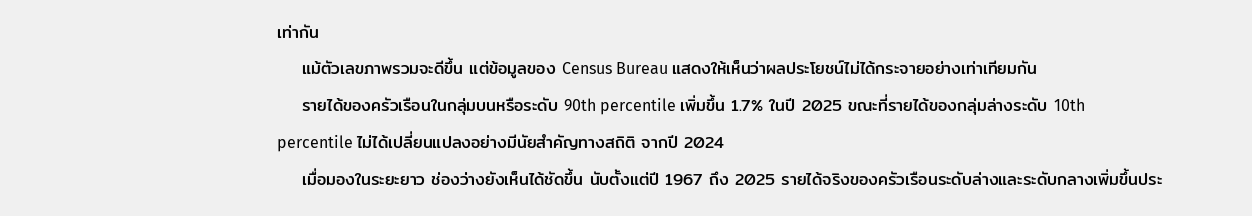เท่ากัน
    แม้ตัวเลขภาพรวมจะดีขึ้น แต่ข้อมูลของ Census Bureau แสดงให้เห็นว่าผลประโยชน์ไม่ได้กระจายอย่างเท่าเทียมกัน
    รายได้ของครัวเรือนในกลุ่มบนหรือระดับ 90th percentile เพิ่มขึ้น 1.7% ในปี 2025 ขณะที่รายได้ของกลุ่มล่างระดับ 10th percentile ไม่ได้เปลี่ยนแปลงอย่างมีนัยสำคัญทางสถิติ จากปี 2024
    เมื่อมองในระยะยาว ช่องว่างยังเห็นได้ชัดขึ้น นับตั้งแต่ปี 1967 ถึง 2025 รายได้จริงของครัวเรือนระดับล่างและระดับกลางเพิ่มขึ้นประ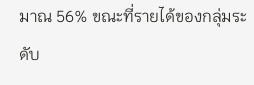มาณ 56% ขณะที่รายได้ของกลุ่มระดับ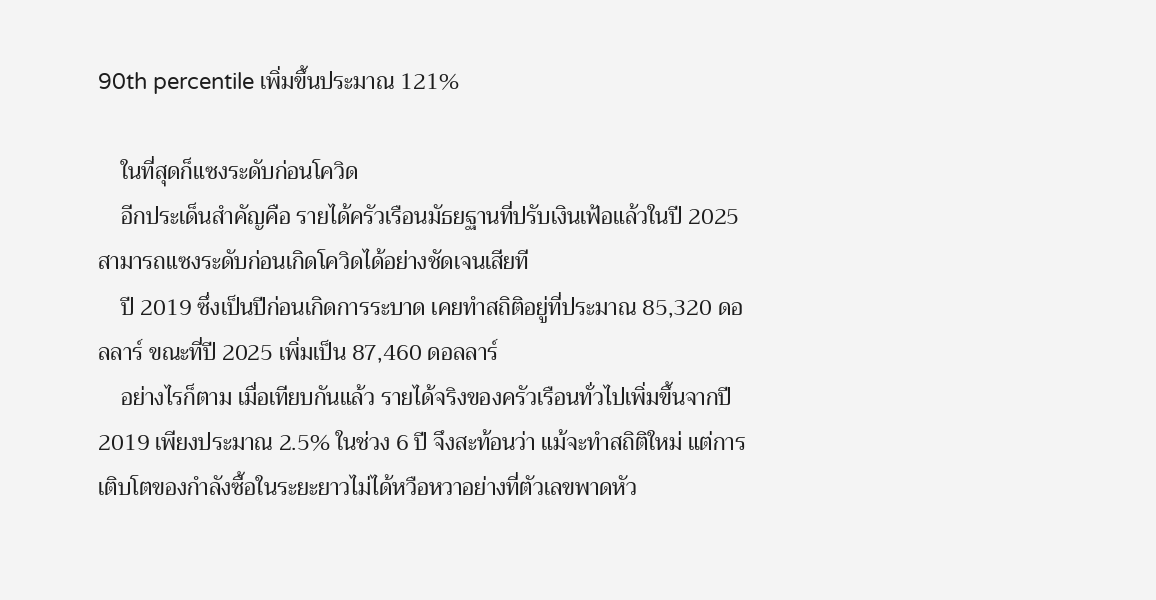90th percentile เพิ่มขึ้นประมาณ 121%

    ในที่สุดก็แซงระดับก่อนโควิด
    อีกประเด็นสำคัญคือ รายได้ครัวเรือนมัธยฐานที่ปรับเงินเฟ้อแล้วในปี 2025 สามารถแซงระดับก่อนเกิดโควิดได้อย่างชัดเจนเสียที
    ปี 2019 ซึ่งเป็นปีก่อนเกิดการระบาด เคยทำสถิติอยู่ที่ประมาณ 85,320 ดอลลาร์ ขณะที่ปี 2025 เพิ่มเป็น 87,460 ดอลลาร์
    อย่างไรก็ตาม เมื่อเทียบกันแล้ว รายได้จริงของครัวเรือนทั่วไปเพิ่มขึ้นจากปี 2019 เพียงประมาณ 2.5% ในช่วง 6 ปี จึงสะท้อนว่า แม้จะทำสถิติใหม่ แต่การเติบโตของกำลังซื้อในระยะยาวไม่ได้หวือหวาอย่างที่ตัวเลขพาดหัว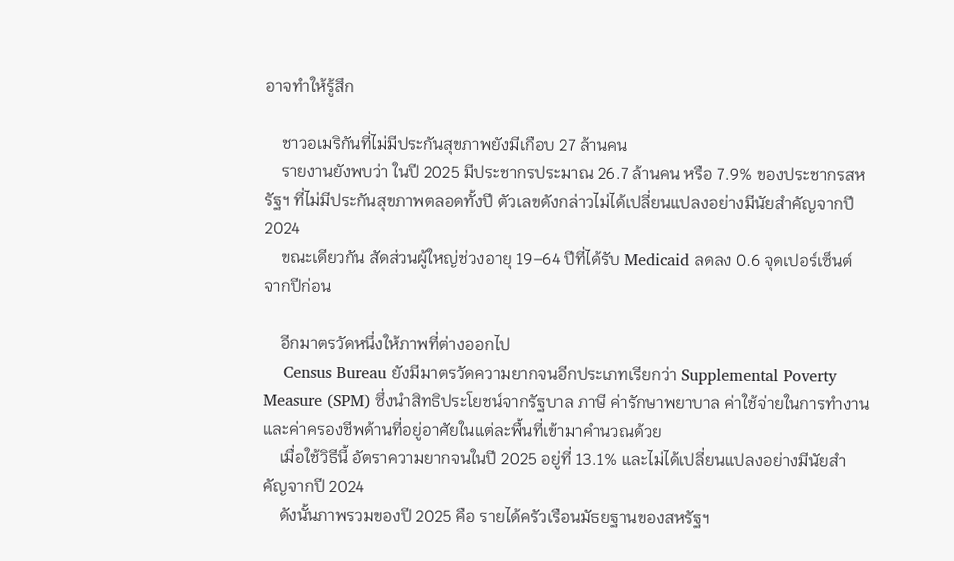อาจทำให้รู้สึก

    ชาวอเมริกันที่ไม่มีประกันสุขภาพยังมีเกือบ 27 ล้านคน
    รายงานยังพบว่า ในปี 2025 มีประชากรประมาณ 26.7 ล้านคน หรือ 7.9% ของประชากรสหรัฐฯ ที่ไม่มีประกันสุขภาพตลอดทั้งปี ตัวเลขดังกล่าวไม่ได้เปลี่ยนแปลงอย่างมีนัยสำคัญจากปี 2024
    ขณะเดียวกัน สัดส่วนผู้ใหญ่ช่วงอายุ 19–64 ปีที่ได้รับ Medicaid ลดลง 0.6 จุดเปอร์เซ็นต์ จากปีก่อน

    อีกมาตรวัดหนึ่งให้ภาพที่ต่างออกไป
    Census Bureau ยังมีมาตรวัดความยากจนอีกประเภทเรียกว่า Supplemental Poverty Measure (SPM) ซึ่งนำสิทธิประโยชน์จากรัฐบาล ภาษี ค่ารักษาพยาบาล ค่าใช้จ่ายในการทำงาน และค่าครองชีพด้านที่อยู่อาศัยในแต่ละพื้นที่เข้ามาคำนวณด้วย
    เมื่อใช้วิธีนี้ อัตราความยากจนในปี 2025 อยู่ที่ 13.1% และไม่ได้เปลี่ยนแปลงอย่างมีนัยสำคัญจากปี 2024
    ดังนั้นภาพรวมของปี 2025 คือ รายได้ครัวเรือนมัธยฐานของสหรัฐฯ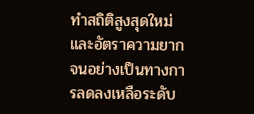ทำสถิติสูงสุดใหม่ และอัตราความยากจนอย่างเป็นทางการลดลงเหลือระดับ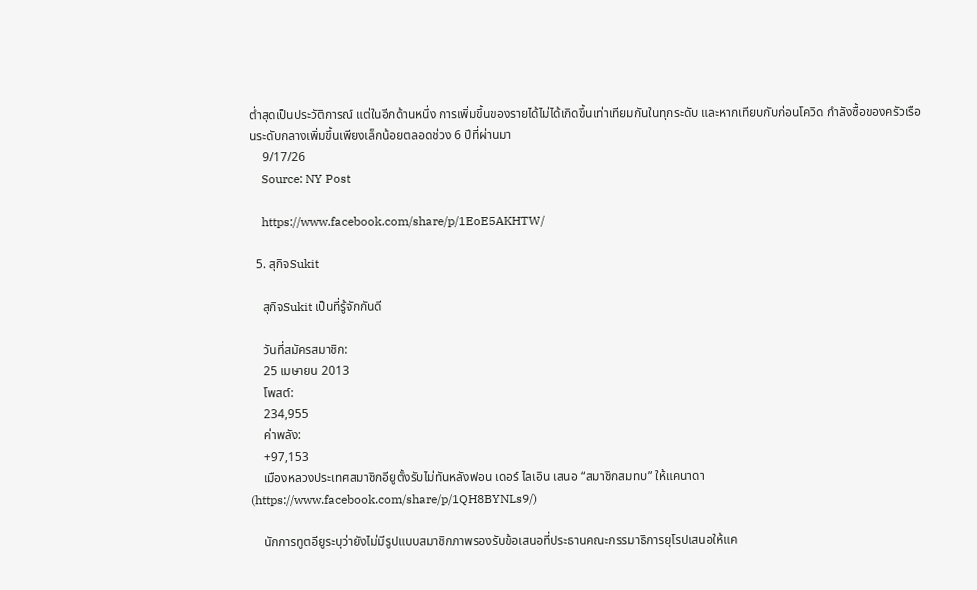ต่ำสุดเป็นประวัติการณ์ แต่ในอีกด้านหนึ่ง การเพิ่มขึ้นของรายได้ไม่ได้เกิดขึ้นเท่าเทียมกันในทุกระดับ และหากเทียบกับก่อนโควิด กำลังซื้อของครัวเรือนระดับกลางเพิ่มขึ้นเพียงเล็กน้อยตลอดช่วง 6 ปีที่ผ่านมา
    9/17/26
    Source: NY Post

    https://www.facebook.com/share/p/1EoE5AKHTW/

  5. สุกิจSukit

    สุกิจSukit เป็นที่รู้จักกันดี

    วันที่สมัครสมาชิก:
    25 เมษายน 2013
    โพสต์:
    234,955
    ค่าพลัง:
    +97,153
    เมืองหลวงประเทศสมาชิกอียูตั้งรับไม่ทันหลังฟอน เดอร์ ไลเอิน เสนอ “สมาชิกสมทบ” ให้แคนาดา (https://www.facebook.com/share/p/1QH8BYNLs9/)

    นักการทูตอียูระบุว่ายังไม่มีรูปแบบสมาชิกภาพรองรับข้อเสนอที่ประธานคณะกรรมาธิการยุโรปเสนอให้แค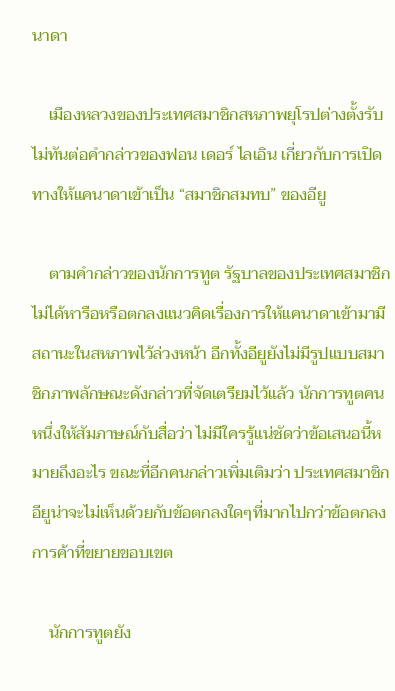นาดา

    เมืองหลวงของประเทศสมาชิกสหภาพยุโรปต่างตั้งรับไม่ทันต่อคำกล่าวของฟอน เดอร์ ไลเอิน เกี่ยวกับการเปิดทางให้แคนาดาเข้าเป็น “สมาชิกสมทบ” ของอียู

    ตามคำกล่าวของนักการทูต รัฐบาลของประเทศสมาชิกไม่ได้หารือหรือตกลงแนวคิดเรื่องการให้แคนาดาเข้ามามีสถานะในสหภาพไว้ล่วงหน้า อีกทั้งอียูยังไม่มีรูปแบบสมาชิกภาพลักษณะดังกล่าวที่จัดเตรียมไว้แล้ว นักการทูตคนหนึ่งให้สัมภาษณ์กับสื่อว่า ไม่มีใครรู้แน่ชัดว่าข้อเสนอนี้หมายถึงอะไร ขณะที่อีกคนกล่าวเพิ่มเติมว่า ประเทศสมาชิกอียูน่าจะไม่เห็นด้วยกับข้อตกลงใดๆที่มากไปกว่าข้อตกลงการค้าที่ขยายขอบเขต

    นักการทูตยัง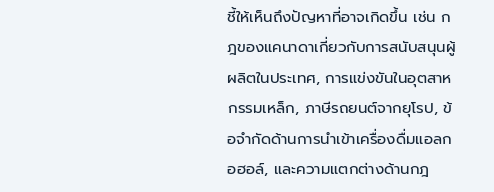ชี้ให้เห็นถึงปัญหาที่อาจเกิดขึ้น เช่น กฎของแคนาดาเกี่ยวกับการสนับสนุนผู้ผลิตในประเทศ, การแข่งขันในอุตสาหกรรมเหล็ก, ภาษีรถยนต์จากยุโรป, ข้อจำกัดด้านการนำเข้าเครื่องดื่มแอลกอฮอล์, และความแตกต่างด้านกฎ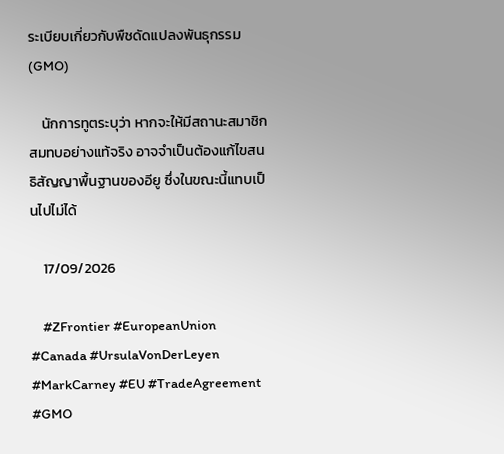ระเบียบเกี่ยวกับพืชดัดแปลงพันธุกรรม (GMO)

    นักการทูตระบุว่า หากจะให้มีสถานะสมาชิกสมทบอย่างแท้จริง อาจจำเป็นต้องแก้ไขสนธิสัญญาพื้นฐานของอียู ซึ่งในขณะนี้แทบเป็นไปไม่ได้

    17/09/2026

    #ZFrontier #EuropeanUnion #Canada #UrsulaVonDerLeyen #MarkCarney #EU #TradeAgreement #GMO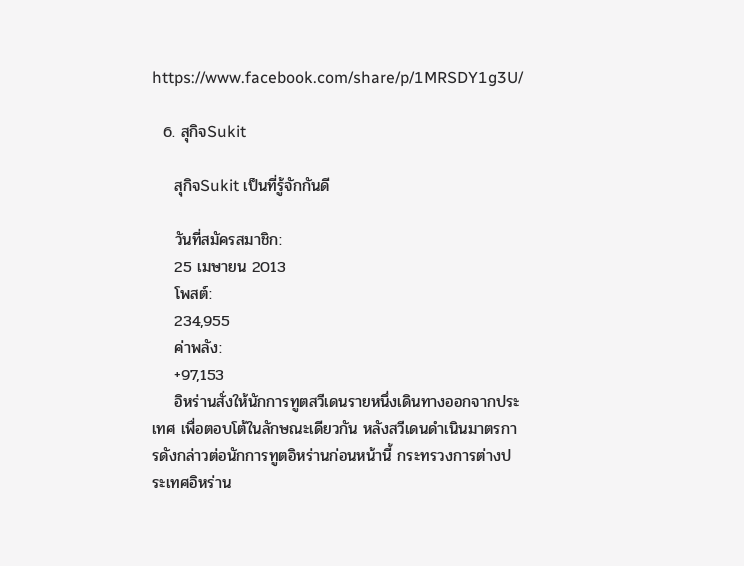https://www.facebook.com/share/p/1MRSDY1g3U/

  6. สุกิจSukit

    สุกิจSukit เป็นที่รู้จักกันดี

    วันที่สมัครสมาชิก:
    25 เมษายน 2013
    โพสต์:
    234,955
    ค่าพลัง:
    +97,153
    อิหร่านสั่งให้นักการทูตสวีเดนรายหนึ่งเดินทางออกจากประเทศ เพื่อตอบโต้ในลักษณะเดียวกัน หลังสวีเดนดำเนินมาตรการดังกล่าวต่อนักการทูตอิหร่านก่อนหน้านี้ กระทรวงการต่างประเทศอิหร่าน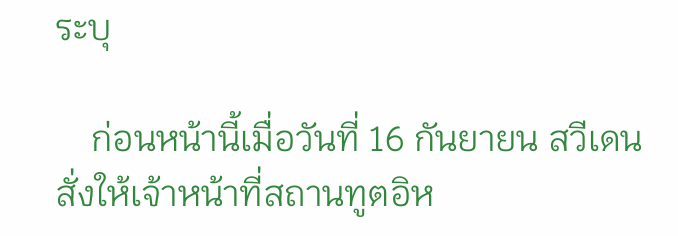ระบุ

    ก่อนหน้านี้เมื่อวันที่ 16 กันยายน สวีเดนสั่งให้เจ้าหน้าที่สถานทูตอิห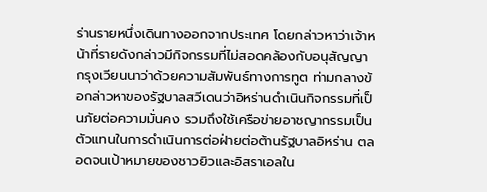ร่านรายหนึ่งเดินทางออกจากประเทศ โดยกล่าวหาว่าเจ้าหน้าที่รายดังกล่าวมีกิจกรรมที่ไม่สอดคล้องกับอนุสัญญากรุงเวียนนาว่าด้วยความสัมพันธ์ทางการทูต ท่ามกลางข้อกล่าวหาของรัฐบาลสวีเดนว่าอิหร่านดำเนินกิจกรรมที่เป็นภัยต่อความมั่นคง รวมถึงใช้เครือข่ายอาชญากรรมเป็นตัวแทนในการดำเนินการต่อฝ่ายต่อต้านรัฐบาลอิหร่าน ตลอดจนเป้าหมายของชาวยิวและอิสราเอลใน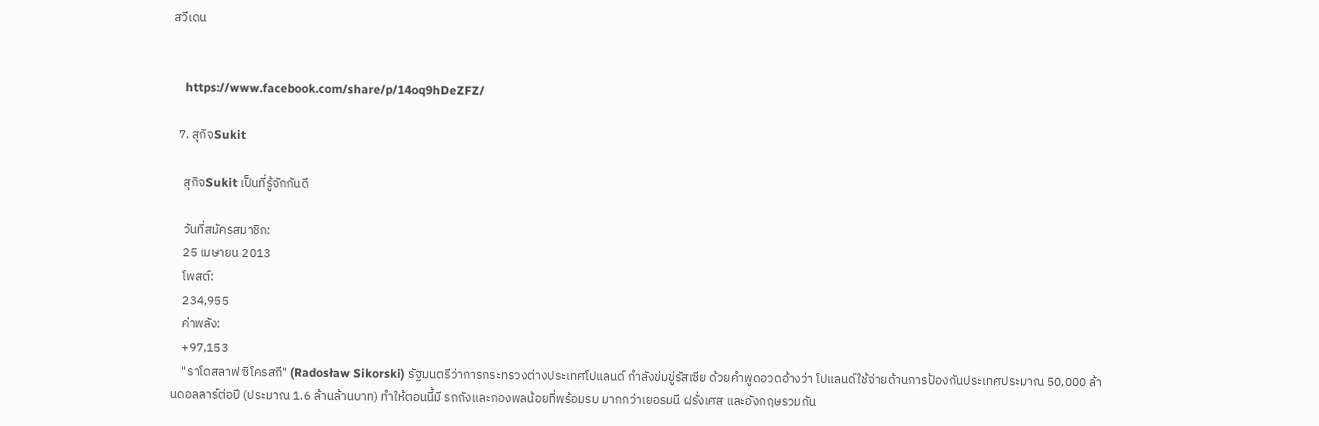สวีเดน


    https://www.facebook.com/share/p/14oq9hDeZFZ/

  7. สุกิจSukit

    สุกิจSukit เป็นที่รู้จักกันดี

    วันที่สมัครสมาชิก:
    25 เมษายน 2013
    โพสต์:
    234,955
    ค่าพลัง:
    +97,153
    "ราโดสลาฟ ซิโครสกี" (Radosław Sikorski) รัฐมนตรีว่าการกระทรวงต่างประเทศโปแลนด์ กำลังข่มขู่รัสเซีย ด้วยคำพูดอวดอ้างว่า โปแลนด์ใช้จ่ายด้านการป้องกันประเทศประมาณ 50,000 ล้านดอลลาร์ต่อปี (ประมาณ 1.6 ล้านล้านบาท) ทำให้ตอนนี้มี รถถังและกองพลน้อยที่พร้อมรบ มากกว่าเยอรมนี ฝรั่งเศส และอังกฤษรวมกัน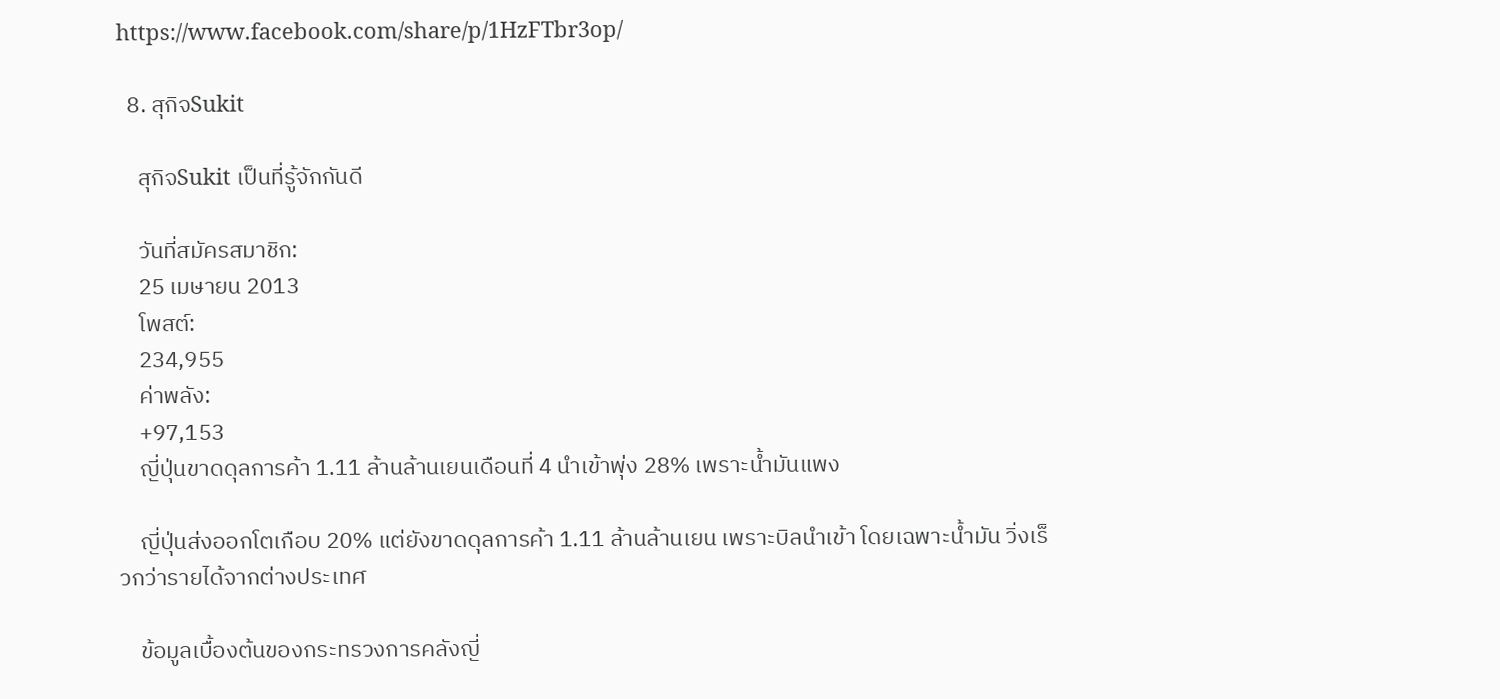https://www.facebook.com/share/p/1HzFTbr3op/

  8. สุกิจSukit

    สุกิจSukit เป็นที่รู้จักกันดี

    วันที่สมัครสมาชิก:
    25 เมษายน 2013
    โพสต์:
    234,955
    ค่าพลัง:
    +97,153
    ญี่ปุ่นขาดดุลการค้า 1.11 ล้านล้านเยนเดือนที่ 4 นำเข้าพุ่ง 28% เพราะน้ำมันแพง

    ญี่ปุ่นส่งออกโตเกือบ 20% แต่ยังขาดดุลการค้า 1.11 ล้านล้านเยน เพราะบิลนำเข้า โดยเฉพาะน้ำมัน วิ่งเร็วกว่ารายได้จากต่างประเทศ

    ข้อมูลเบื้องต้นของกระทรวงการคลังญี่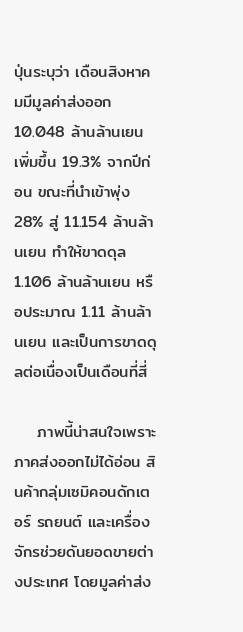ปุ่นระบุว่า เดือนสิงหาคมมีมูลค่าส่งออก 10.048 ล้านล้านเยน เพิ่มขึ้น 19.3% จากปีก่อน ขณะที่นำเข้าพุ่ง 28% สู่ 11.154 ล้านล้านเยน ทำให้ขาดดุล 1.106 ล้านล้านเยน หรือประมาณ 1.11 ล้านล้านเยน และเป็นการขาดดุลต่อเนื่องเป็นเดือนที่สี่

    ภาพนี้น่าสนใจเพราะภาคส่งออกไม่ได้อ่อน สินค้ากลุ่มเซมิคอนดักเตอร์ รถยนต์ และเครื่องจักรช่วยดันยอดขายต่างประเทศ โดยมูลค่าส่ง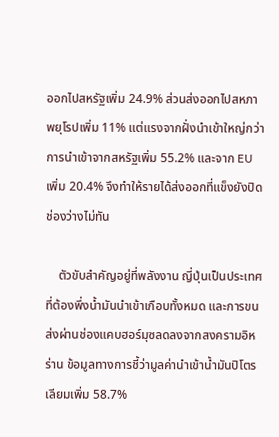ออกไปสหรัฐเพิ่ม 24.9% ส่วนส่งออกไปสหภาพยุโรปเพิ่ม 11% แต่แรงจากฝั่งนำเข้าใหญ่กว่า การนำเข้าจากสหรัฐเพิ่ม 55.2% และจาก EU เพิ่ม 20.4% จึงทำให้รายได้ส่งออกที่แข็งยังปิดช่องว่างไม่ทัน

    ตัวขับสำคัญอยู่ที่พลังงาน ญี่ปุ่นเป็นประเทศที่ต้องพึ่งน้ำมันนำเข้าเกือบทั้งหมด และการขนส่งผ่านช่องแคบฮอร์มุซลดลงจากสงครามอิหร่าน ข้อมูลทางการชี้ว่ามูลค่านำเข้าน้ำมันปิโตรเลียมเพิ่ม 58.7%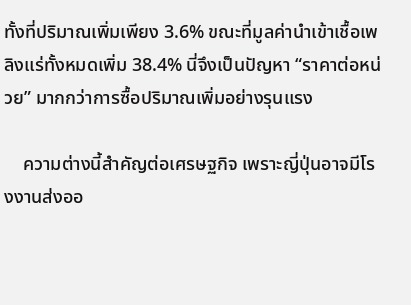ทั้งที่ปริมาณเพิ่มเพียง 3.6% ขณะที่มูลค่านำเข้าเชื้อเพลิงแร่ทั้งหมดเพิ่ม 38.4% นี่จึงเป็นปัญหา “ราคาต่อหน่วย” มากกว่าการซื้อปริมาณเพิ่มอย่างรุนแรง

    ความต่างนี้สำคัญต่อเศรษฐกิจ เพราะญี่ปุ่นอาจมีโรงงานส่งออ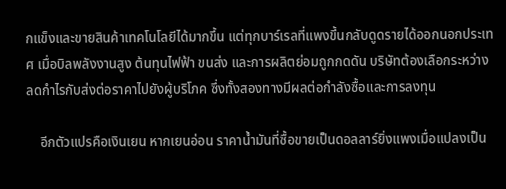กแข็งและขายสินค้าเทคโนโลยีได้มากขึ้น แต่ทุกบาร์เรลที่แพงขึ้นกลับดูดรายได้ออกนอกประเทศ เมื่อบิลพลังงานสูง ต้นทุนไฟฟ้า ขนส่ง และการผลิตย่อมถูกกดดัน บริษัทต้องเลือกระหว่างลดกำไรกับส่งต่อราคาไปยังผู้บริโภค ซึ่งทั้งสองทางมีผลต่อกำลังซื้อและการลงทุน

    อีกตัวแปรคือเงินเยน หากเยนอ่อน ราคาน้ำมันที่ซื้อขายเป็นดอลลาร์ยิ่งแพงเมื่อแปลงเป็น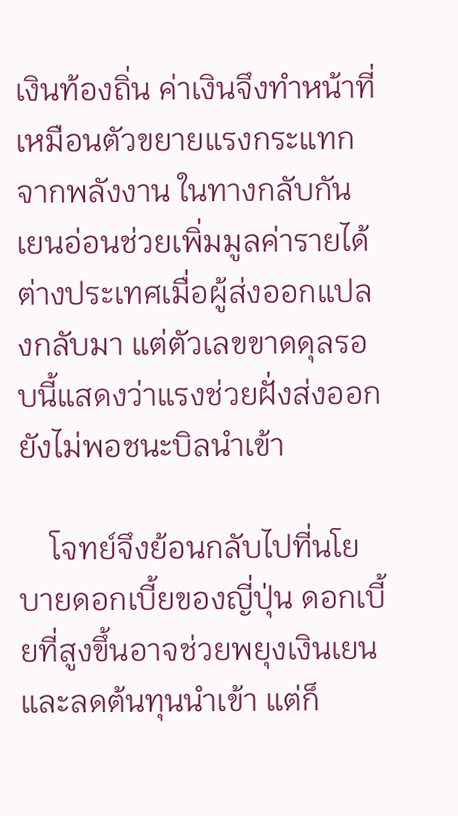เงินท้องถิ่น ค่าเงินจึงทำหน้าที่เหมือนตัวขยายแรงกระแทกจากพลังงาน ในทางกลับกัน เยนอ่อนช่วยเพิ่มมูลค่ารายได้ต่างประเทศเมื่อผู้ส่งออกแปลงกลับมา แต่ตัวเลขขาดดุลรอบนี้แสดงว่าแรงช่วยฝั่งส่งออกยังไม่พอชนะบิลนำเข้า

    โจทย์จึงย้อนกลับไปที่นโยบายดอกเบี้ยของญี่ปุ่น ดอกเบี้ยที่สูงขึ้นอาจช่วยพยุงเงินเยนและลดต้นทุนนำเข้า แต่ก็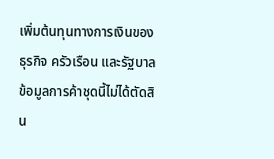เพิ่มต้นทุนทางการเงินของธุรกิจ ครัวเรือน และรัฐบาล ข้อมูลการค้าชุดนี้ไม่ได้ตัดสิน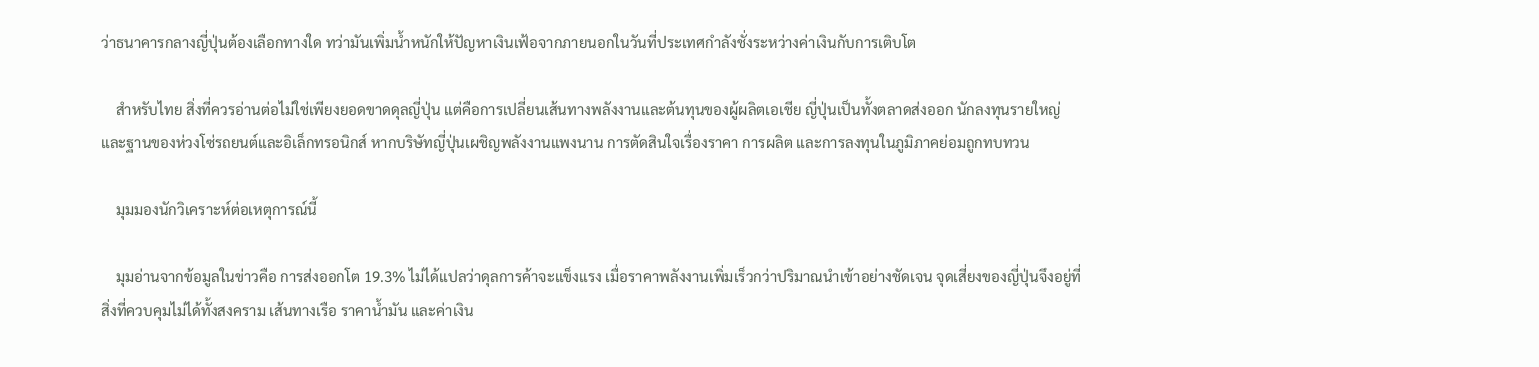ว่าธนาคารกลางญี่ปุ่นต้องเลือกทางใด ทว่ามันเพิ่มน้ำหนักให้ปัญหาเงินเฟ้อจากภายนอกในวันที่ประเทศกำลังชั่งระหว่างค่าเงินกับการเติบโต

    สำหรับไทย สิ่งที่ควรอ่านต่อไม่ใช่เพียงยอดขาดดุลญี่ปุ่น แต่คือการเปลี่ยนเส้นทางพลังงานและต้นทุนของผู้ผลิตเอเชีย ญี่ปุ่นเป็นทั้งตลาดส่งออก นักลงทุนรายใหญ่ และฐานของห่วงโซ่รถยนต์และอิเล็กทรอนิกส์ หากบริษัทญี่ปุ่นเผชิญพลังงานแพงนาน การตัดสินใจเรื่องราคา การผลิต และการลงทุนในภูมิภาคย่อมถูกทบทวน

    มุมมองนักวิเคราะห์ต่อเหตุการณ์นี้

    มุมอ่านจากข้อมูลในข่าวคือ การส่งออกโต 19.3% ไม่ได้แปลว่าดุลการค้าจะแข็งแรง เมื่อราคาพลังงานเพิ่มเร็วกว่าปริมาณนำเข้าอย่างชัดเจน จุดเสี่ยงของญี่ปุ่นจึงอยู่ที่สิ่งที่ควบคุมไม่ได้ทั้งสงคราม เส้นทางเรือ ราคาน้ำมัน และค่าเงิน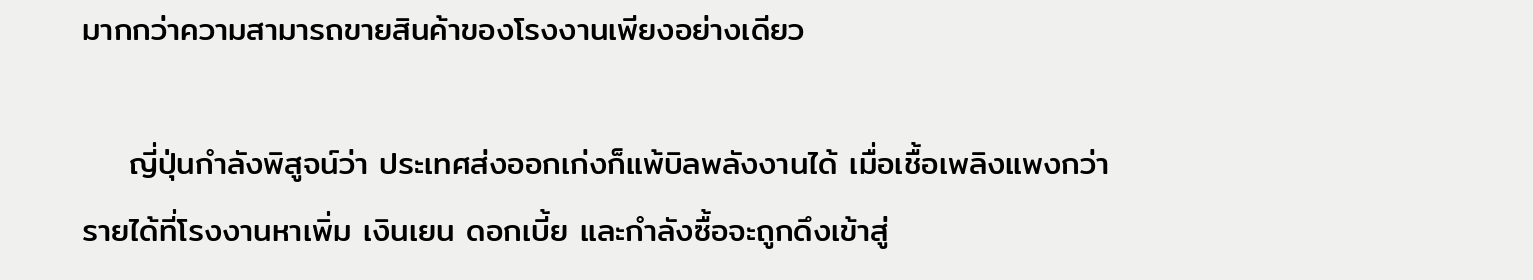มากกว่าความสามารถขายสินค้าของโรงงานเพียงอย่างเดียว

    ญี่ปุ่นกำลังพิสูจน์ว่า ประเทศส่งออกเก่งก็แพ้บิลพลังงานได้ เมื่อเชื้อเพลิงแพงกว่ารายได้ที่โรงงานหาเพิ่ม เงินเยน ดอกเบี้ย และกำลังซื้อจะถูกดึงเข้าสู่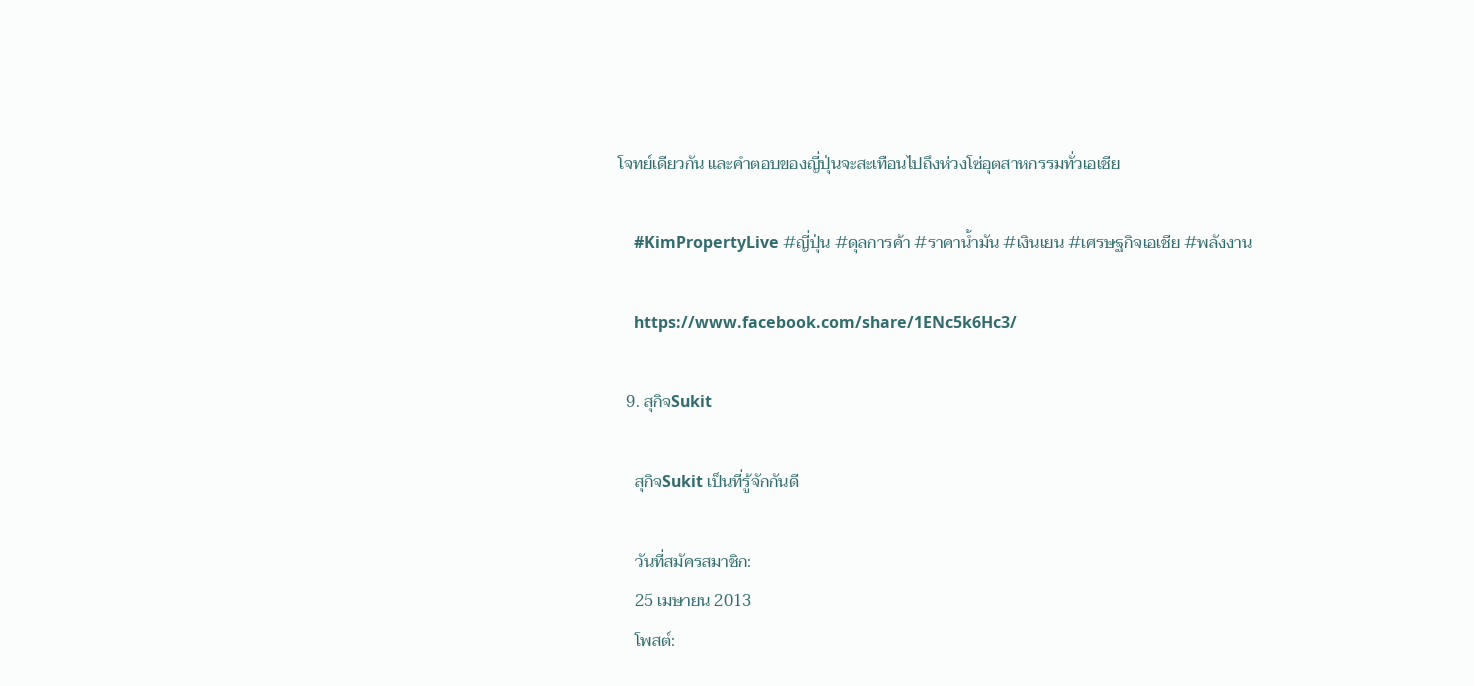โจทย์เดียวกัน และคำตอบของญี่ปุ่นจะสะเทือนไปถึงห่วงโซ่อุตสาหกรรมทั่วเอเชีย

    #KimPropertyLive #ญี่ปุ่น #ดุลการค้า #ราคาน้ำมัน #เงินเยน #เศรษฐกิจเอเชีย #พลังงาน

    https://www.facebook.com/share/1ENc5k6Hc3/

  9. สุกิจSukit

    สุกิจSukit เป็นที่รู้จักกันดี

    วันที่สมัครสมาชิก:
    25 เมษายน 2013
    โพสต์: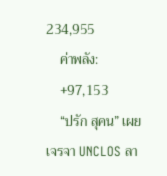234,955
    ค่าพลัง:
    +97,153
    “ปรัก สุคน” เผยเจรจา UNCLOS ลา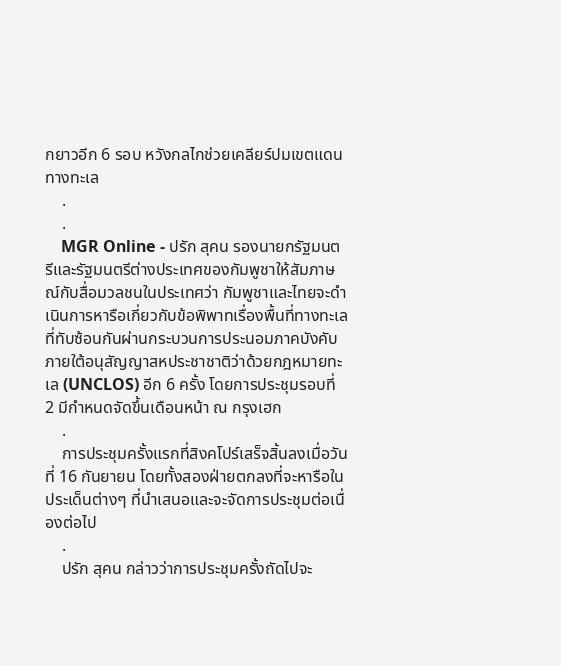กยาวอีก 6 รอบ หวังกลไกช่วยเคลียร์ปมเขตแดนทางทะเล
    .
    .
    MGR Online - ปรัก สุคน รองนายกรัฐมนตรีและรัฐมนตรีต่างประเทศของกัมพูชาให้สัมภาษณ์กับสื่อมวลชนในประเทศว่า กัมพูชาและไทยจะดำเนินการหารือเกี่ยวกับข้อพิพาทเรื่องพื้นที่ทางทะเลที่ทับซ้อนกันผ่านกระบวนการประนอมภาคบังคับภายใต้อนุสัญญาสหประชาชาติว่าด้วยกฎหมายทะเล (UNCLOS) อีก 6 ครั้ง โดยการประชุมรอบที่ 2 มีกำหนดจัดขึ้นเดือนหน้า ณ กรุงเฮก
    .
    การประชุมครั้งแรกที่สิงคโปร์เสร็จสิ้นลงเมื่อวันที่ 16 กันยายน โดยทั้งสองฝ่ายตกลงที่จะหารือในประเด็นต่างๆ ที่นำเสนอและจะจัดการประชุมต่อเนื่องต่อไป
    .
    ปรัก สุคน กล่าวว่าการประชุมครั้งถัดไปจะ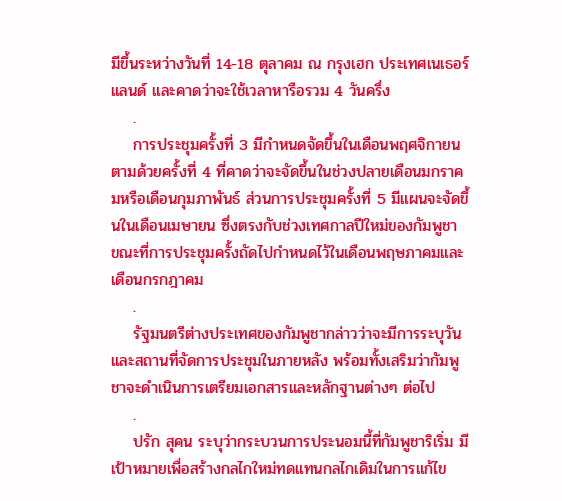มีขึ้นระหว่างวันที่ 14-18 ตุลาคม ณ กรุงเฮก ประเทศเนเธอร์แลนด์ และคาดว่าจะใช้เวลาหารือรวม 4 วันครึ่ง
    .
    การประชุมครั้งที่ 3 มีกำหนดจัดขึ้นในเดือนพฤศจิกายน ตามด้วยครั้งที่ 4 ที่คาดว่าจะจัดขึ้นในช่วงปลายเดือนมกราคมหรือเดือนกุมภาพันธ์ ส่วนการประชุมครั้งที่ 5 มีแผนจะจัดขึ้นในเดือนเมษายน ซึ่งตรงกับช่วงเทศกาลปีใหม่ของกัมพูชา ขณะที่การประชุมครั้งถัดไปกำหนดไว้ในเดือนพฤษภาคมและเดือนกรกฎาคม
    .
    รัฐมนตรีต่างประเทศของกัมพูชากล่าวว่าจะมีการระบุวันและสถานที่จัดการประชุมในภายหลัง พร้อมทั้งเสริมว่ากัมพูชาจะดำเนินการเตรียมเอกสารและหลักฐานต่างๆ ต่อไป
    .
    ปรัก สุคน ระบุว่ากระบวนการประนอมนี้ที่กัมพูชาริเริ่ม มีเป้าหมายเพื่อสร้างกลไกใหม่ทดแทนกลไกเดิมในการแก้ไข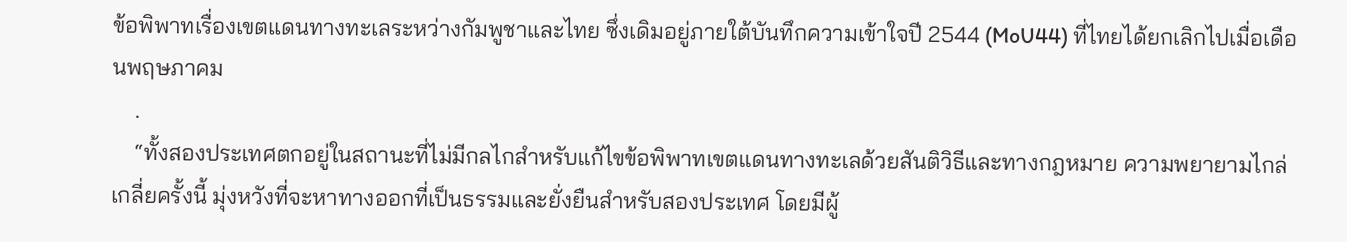ข้อพิพาทเรื่องเขตแดนทางทะเลระหว่างกัมพูชาและไทย ซึ่งเดิมอยู่ภายใต้บันทึกความเข้าใจปี 2544 (MoU44) ที่ไทยได้ยกเลิกไปเมื่อเดือนพฤษภาคม
    .
    “ทั้งสองประเทศตกอยู่ในสถานะที่ไม่มีกลไกสำหรับแก้ไขข้อพิพาทเขตแดนทางทะเลด้วยสันติวิธีและทางกฎหมาย ความพยายามไกล่เกลี่ยครั้งนี้ มุ่งหวังที่จะหาทางออกที่เป็นธรรมและยั่งยืนสำหรับสองประเทศ โดยมีผู้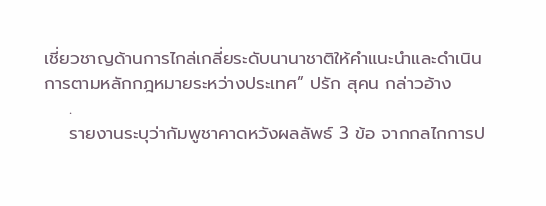เชี่ยวชาญด้านการไกล่เกลี่ยระดับนานาชาติให้คำแนะนำและดำเนินการตามหลักกฎหมายระหว่างประเทศ” ปรัก สุคน กล่าวอ้าง
    .
    รายงานระบุว่ากัมพูชาคาดหวังผลลัพธ์ 3 ข้อ จากกลไกการป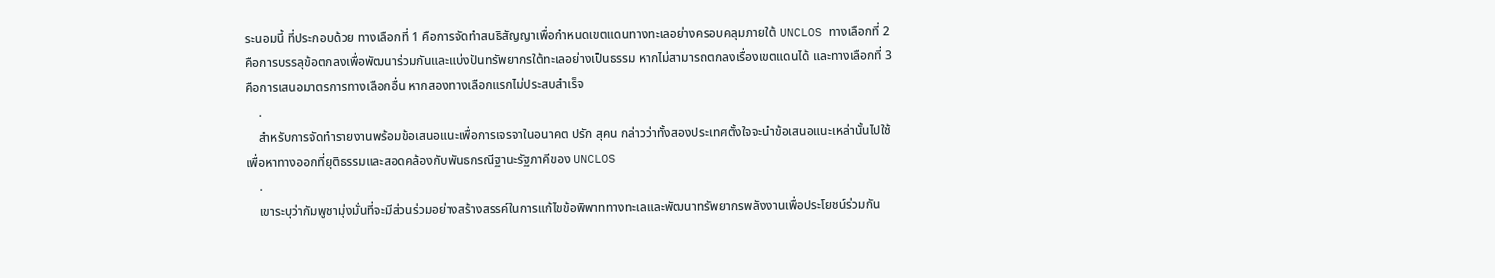ระนอมนี้ ที่ประกอบด้วย ทางเลือกที่ 1 คือการจัดทำสนธิสัญญาเพื่อกำหนดเขตแดนทางทะเลอย่างครอบคลุมภายใต้ UNCLOS ทางเลือกที่ 2 คือการบรรลุข้อตกลงเพื่อพัฒนาร่วมกันและแบ่งปันทรัพยากรใต้ทะเลอย่างเป็นธรรม หากไม่สามารถตกลงเรื่องเขตแดนได้ และทางเลือกที่ 3 คือการเสนอมาตรการทางเลือกอื่น หากสองทางเลือกแรกไม่ประสบสำเร็จ
    .
    สำหรับการจัดทำรายงานพร้อมข้อเสนอแนะเพื่อการเจรจาในอนาคต ปรัก สุคน กล่าวว่าทั้งสองประเทศตั้งใจจะนำข้อเสนอแนะเหล่านั้นไปใช้เพื่อหาทางออกที่ยุติธรรมและสอดคล้องกับพันธกรณีฐานะรัฐภาคีของ UNCLOS
    .
    เขาระบุว่ากัมพูชามุ่งมั่นที่จะมีส่วนร่วมอย่างสร้างสรรค์ในการแก้ไขข้อพิพาททางทะเลและพัฒนาทรัพยากรพลังงานเพื่อประโยชน์ร่วมกัน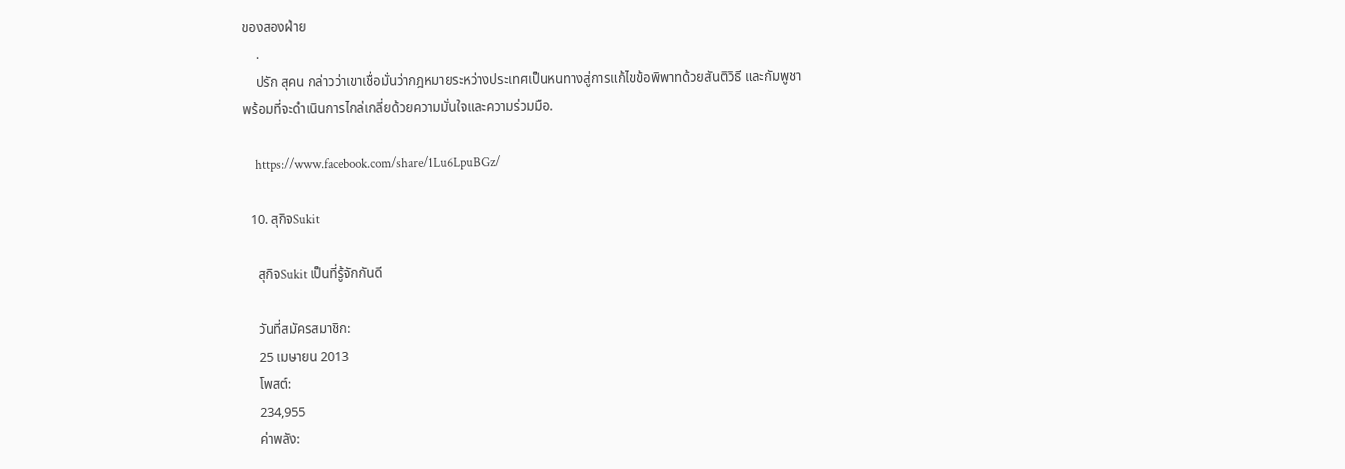ของสองฝ่าย
    .
    ปรัก สุคน กล่าวว่าเขาเชื่อมั่นว่ากฎหมายระหว่างประเทศเป็นหนทางสู่การแก้ไขข้อพิพาทด้วยสันติวิธี และกัมพูชาพร้อมที่จะดำเนินการไกล่เกลี่ยด้วยความมั่นใจและความร่วมมือ.

    https://www.facebook.com/share/1Lu6LpuBGz/

  10. สุกิจSukit

    สุกิจSukit เป็นที่รู้จักกันดี

    วันที่สมัครสมาชิก:
    25 เมษายน 2013
    โพสต์:
    234,955
    ค่าพลัง: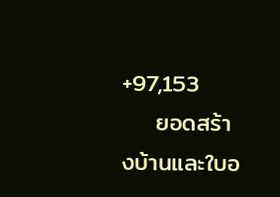+97,153
    ยอดสร้างบ้านและใบอ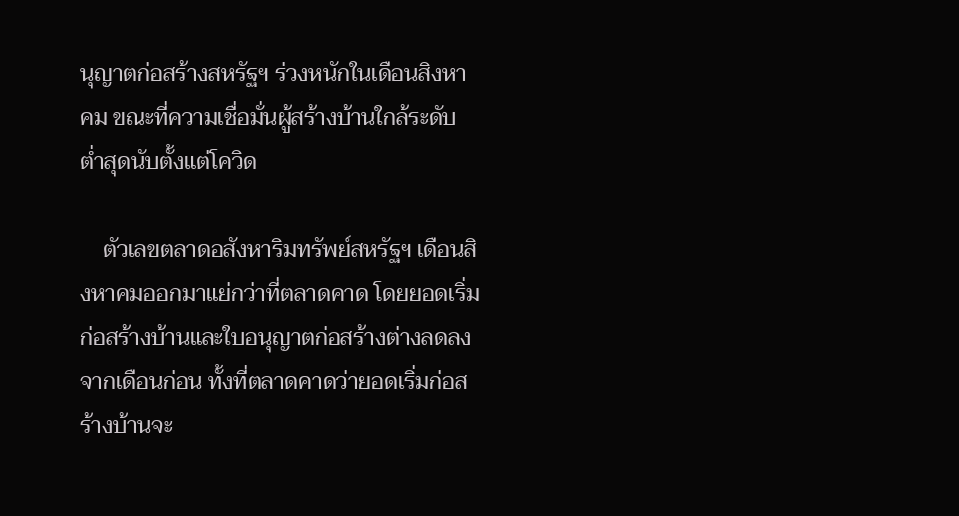นุญาตก่อสร้างสหรัฐฯ ร่วงหนักในเดือนสิงหาคม ขณะที่ความเชื่อมั่นผู้สร้างบ้านใกล้ระดับต่ำสุดนับตั้งแต่โควิด

    ตัวเลขตลาดอสังหาริมทรัพย์สหรัฐฯ เดือนสิงหาคมออกมาแย่กว่าที่ตลาดคาด โดยยอดเริ่มก่อสร้างบ้านและใบอนุญาตก่อสร้างต่างลดลงจากเดือนก่อน ทั้งที่ตลาดคาดว่ายอดเริ่มก่อสร้างบ้านจะ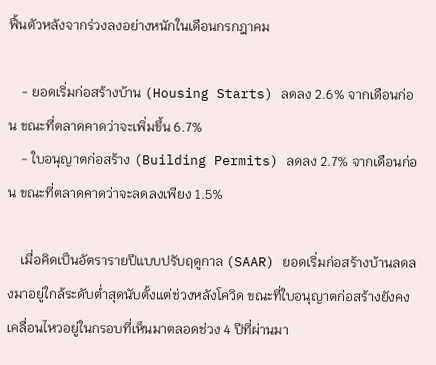ฟื้นตัวหลังจากร่วงลงอย่างหนักในเดือนกรกฎาคม

    - ยอดเริ่มก่อสร้างบ้าน (Housing Starts) ลดลง 2.6% จากเดือนก่อน ขณะที่ตลาดคาดว่าจะเพิ่มขึ้น 6.7%
    - ใบอนุญาตก่อสร้าง (Building Permits) ลดลง 2.7% จากเดือนก่อน ขณะที่ตลาดคาดว่าจะลดลงเพียง 1.5%

    เมื่อคิดเป็นอัตรารายปีแบบปรับฤดูกาล (SAAR) ยอดเริ่มก่อสร้างบ้านลดลงมาอยู่ใกล้ระดับต่ำสุดนับตั้งแต่ช่วงหลังโควิด ขณะที่ใบอนุญาตก่อสร้างยังคงเคลื่อนไหวอยู่ในกรอบที่เห็นมาตลอดช่วง 4 ปีที่ผ่านมา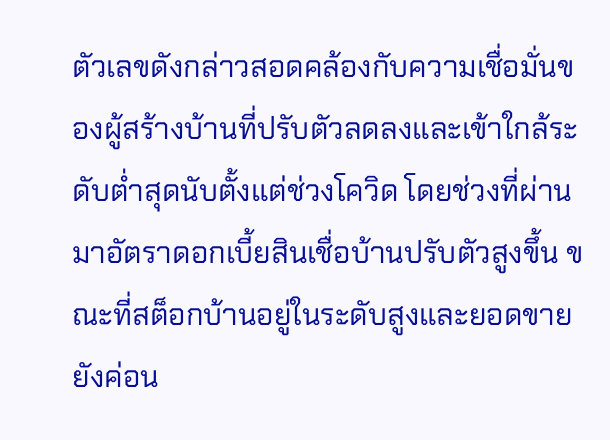ตัวเลขดังกล่าวสอดคล้องกับความเชื่อมั่นของผู้สร้างบ้านที่ปรับตัวลดลงและเข้าใกล้ระดับต่ำสุดนับตั้งแต่ช่วงโควิด โดยช่วงที่ผ่านมาอัตราดอกเบี้ยสินเชื่อบ้านปรับตัวสูงขึ้น ขณะที่สต็อกบ้านอยู่ในระดับสูงและยอดขายยังค่อน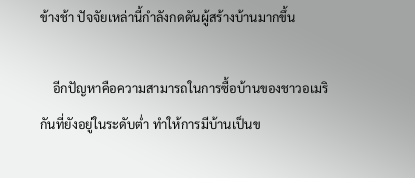ข้างช้า ปัจจัยเหล่านี้กำลังกดดันผู้สร้างบ้านมากขึ้น

    อีกปัญหาคือความสามารถในการซื้อบ้านของชาวอเมริกันที่ยังอยู่ในระดับต่ำ ทำให้การมีบ้านเป็นข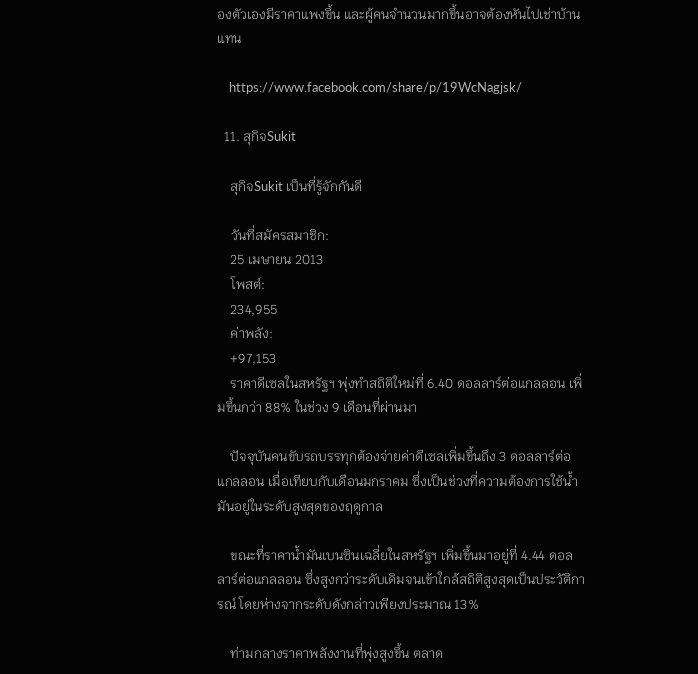องตัวเองมีราคาแพงขึ้น และผู้คนจำนวนมากขึ้นอาจต้องหันไปเช่าบ้านแทน

    https://www.facebook.com/share/p/19WcNagjsk/

  11. สุกิจSukit

    สุกิจSukit เป็นที่รู้จักกันดี

    วันที่สมัครสมาชิก:
    25 เมษายน 2013
    โพสต์:
    234,955
    ค่าพลัง:
    +97,153
    ราคาดีเซลในสหรัฐฯ พุ่งทำสถิติใหม่ที่ 6.40 ดอลลาร์ต่อแกลลอน เพิ่มขึ้นกว่า 88% ในช่วง 9 เดือนที่ผ่านมา

    ปัจจุบันคนขับรถบรรทุกต้องจ่ายค่าดีเซลเพิ่มขึ้นถึง 3 ดอลลาร์ต่อแกลลอน เมื่อเทียบกับเดือนมกราคม ซึ่งเป็นช่วงที่ความต้องการใช้น้ำมันอยู่ในระดับสูงสุดของฤดูกาล

    ขณะที่ราคาน้ำมันเบนซินเฉลี่ยในสหรัฐฯ เพิ่มขึ้นมาอยู่ที่ 4.44 ดอลลาร์ต่อแกลลอน ซึ่งสูงกว่าระดับเดิมจนเข้าใกล้สถิติสูงสุดเป็นประวัติการณ์ โดยห่างจากระดับดังกล่าวเพียงประมาณ 13%

    ท่ามกลางราคาพลังงานที่พุ่งสูงขึ้น ตลาด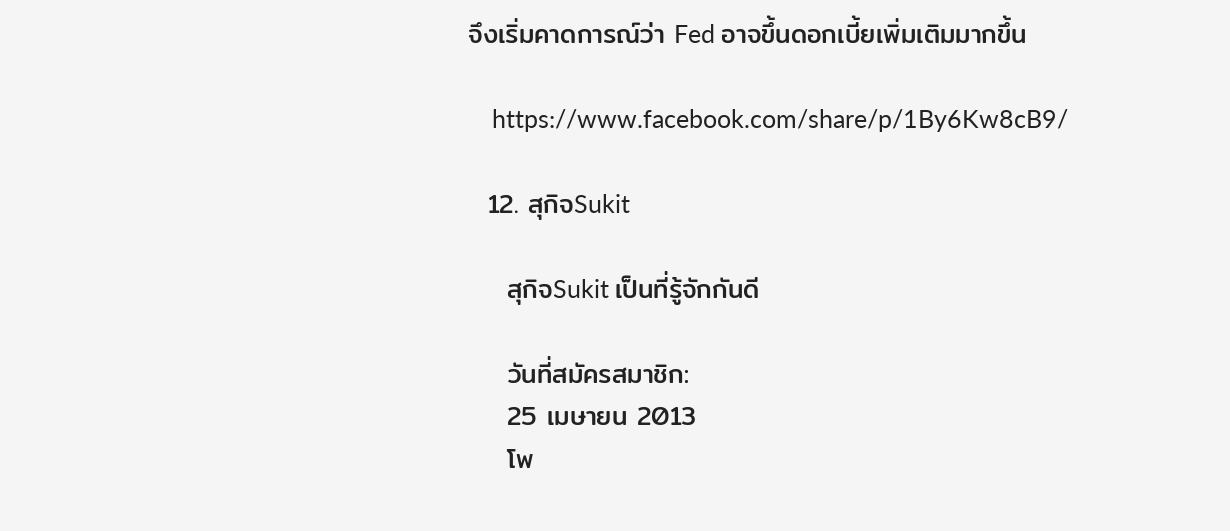จึงเริ่มคาดการณ์ว่า Fed อาจขึ้นดอกเบี้ยเพิ่มเติมมากขึ้น

    https://www.facebook.com/share/p/1By6Kw8cB9/

  12. สุกิจSukit

    สุกิจSukit เป็นที่รู้จักกันดี

    วันที่สมัครสมาชิก:
    25 เมษายน 2013
    โพ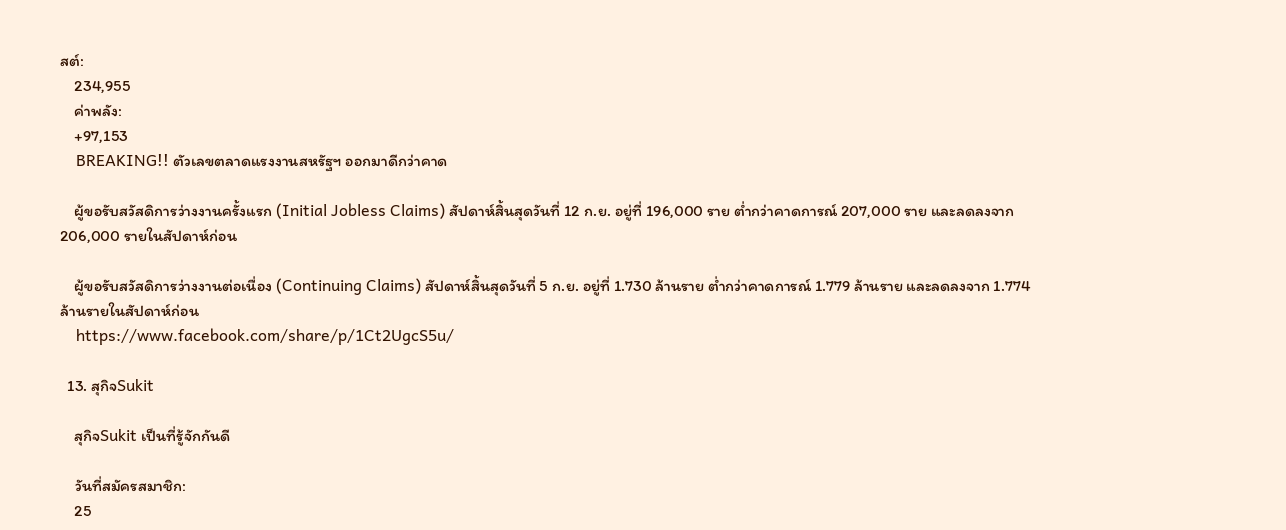สต์:
    234,955
    ค่าพลัง:
    +97,153
    BREAKING!! ตัวเลขตลาดแรงงานสหรัฐฯ ออกมาดีกว่าคาด

    ผู้ขอรับสวัสดิการว่างงานครั้งแรก (Initial Jobless Claims) สัปดาห์สิ้นสุดวันที่ 12 ก.ย. อยู่ที่ 196,000 ราย ต่ำกว่าคาดการณ์ 207,000 ราย และลดลงจาก 206,000 รายในสัปดาห์ก่อน

    ผู้ขอรับสวัสดิการว่างงานต่อเนื่อง (Continuing Claims) สัปดาห์สิ้นสุดวันที่ 5 ก.ย. อยู่ที่ 1.730 ล้านราย ต่ำกว่าคาดการณ์ 1.779 ล้านราย และลดลงจาก 1.774 ล้านรายในสัปดาห์ก่อน
    https://www.facebook.com/share/p/1Ct2UgcS5u/

  13. สุกิจSukit

    สุกิจSukit เป็นที่รู้จักกันดี

    วันที่สมัครสมาชิก:
    25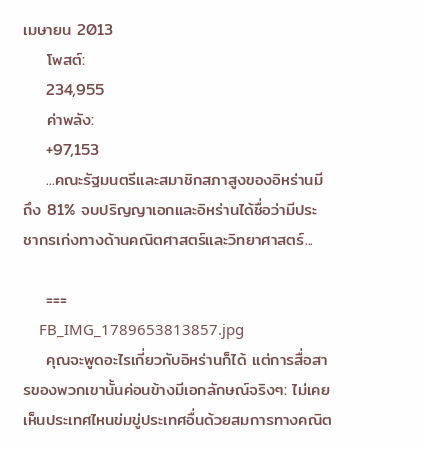เมษายน 2013
    โพสต์:
    234,955
    ค่าพลัง:
    +97,153
    ...คณะรัฐมนตรีและสมาชิกสภาสูงของอิหร่านมีถึง 81% จบปริญญาเอกและอิหร่านได้ชื่อว่ามีประชากรเก่งทางด้านคณิตศาสตร์และวิทยาศาสตร์...

    ===
    FB_IMG_1789653813857.jpg
    คุณจะพูดอะไรเกี่ยวกับอิหร่านก็ได้ แต่การสื่อสารของพวกเขานั้นค่อนข้างมีเอกลักษณ์จริงๆ: ไม่เคยเห็นประเทศไหนข่มขู่ประเทศอื่นด้วยสมการทางคณิต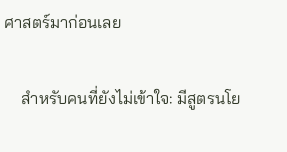ศาสตร์มาก่อนเลย

    สำหรับคนที่ยังไม่เข้าใจ: มีสูตรนโย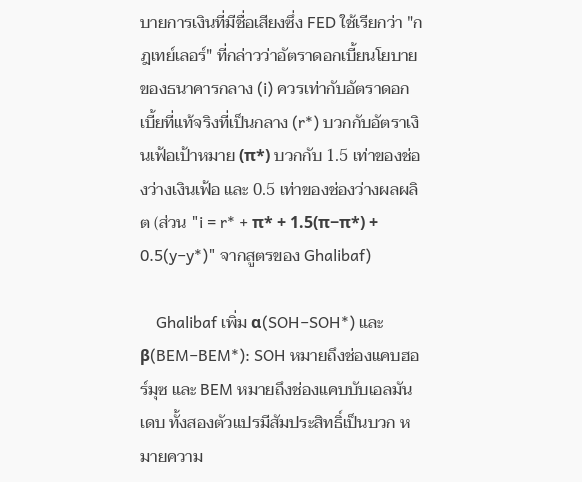บายการเงินที่มีชื่อเสียงซึ่ง FED ใช้เรียกว่า "กฎเทย์เลอร์" ที่กล่าวว่าอัตราดอกเบี้ยนโยบายของธนาคารกลาง (i) ควรเท่ากับอัตราดอกเบี้ยที่แท้จริงที่เป็นกลาง (r*) บวกกับอัตราเงินเฟ้อเป้าหมาย (π*) บวกกับ 1.5 เท่าของช่องว่างเงินเฟ้อ และ 0.5 เท่าของช่องว่างผลผลิต (ส่วน "i = r* + π* + 1.5(π−π*) + 0.5(y−y*)" จากสูตรของ Ghalibaf)

    Ghalibaf เพิ่ม α(SOH−SOH*) และ β(BEM−BEM*): SOH หมายถึงช่องแคบฮอร์มุซ และ BEM หมายถึงช่องแคบบับเอลมันเดบ ทั้งสองตัวแปรมีสัมประสิทธิ์เป็นบวก หมายความ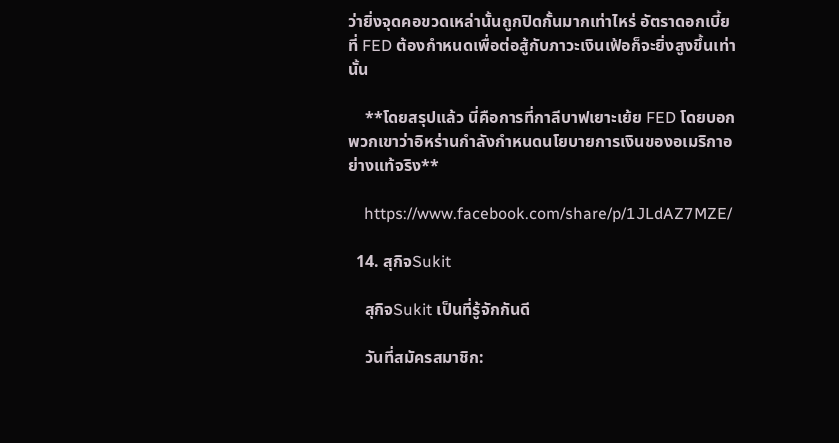ว่ายิ่งจุดคอขวดเหล่านั้นถูกปิดกั้นมากเท่าไหร่ อัตราดอกเบี้ยที่ FED ต้องกำหนดเพื่อต่อสู้กับภาวะเงินเฟ้อก็จะยิ่งสูงขึ้นเท่านั้น

    **โดยสรุปแล้ว นี่คือการที่กาลีบาฟเยาะเย้ย FED โดยบอกพวกเขาว่าอิหร่านกำลังกำหนดนโยบายการเงินของอเมริกาอย่างแท้จริง**

    https://www.facebook.com/share/p/1JLdAZ7MZE/

  14. สุกิจSukit

    สุกิจSukit เป็นที่รู้จักกันดี

    วันที่สมัครสมาชิก: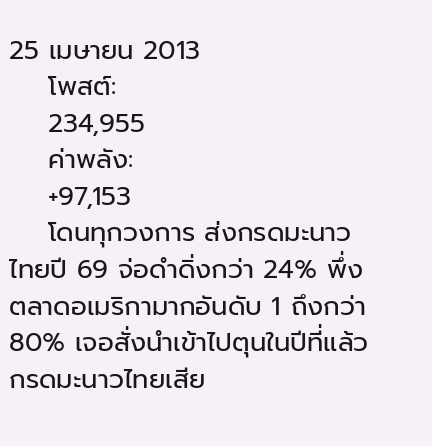25 เมษายน 2013
    โพสต์:
    234,955
    ค่าพลัง:
    +97,153
    โดนทุกวงการ ส่งกรดมะนาวไทยปี 69 จ่อดำดิ่งกว่า 24% พึ่งตลาดอเมริกามากอันดับ 1 ถึงกว่า 80% เจอสั่งนำเข้าไปตุนในปีที่แล้ว กรดมะนาวไทยเสีย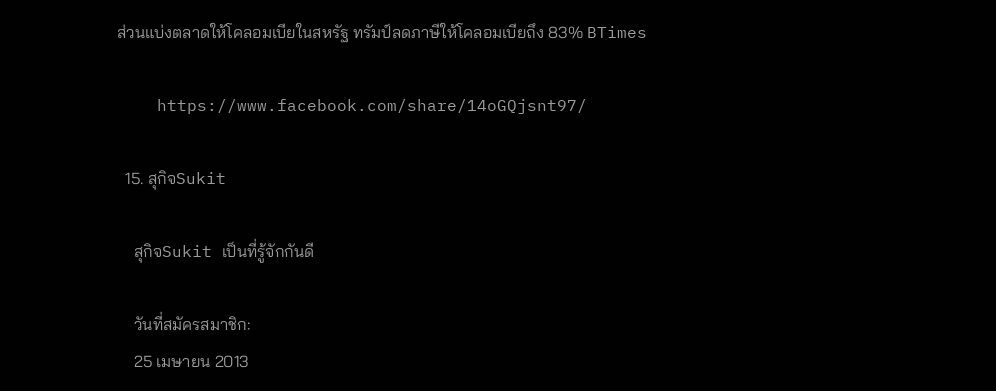ส่วนแบ่งตลาดให้โคลอมเบียในสหรัฐ ทรัมป์ลดภาษีให้โคลอมเบียถึง 83% BTimes

    https://www.facebook.com/share/14oGQjsnt97/

  15. สุกิจSukit

    สุกิจSukit เป็นที่รู้จักกันดี

    วันที่สมัครสมาชิก:
    25 เมษายน 2013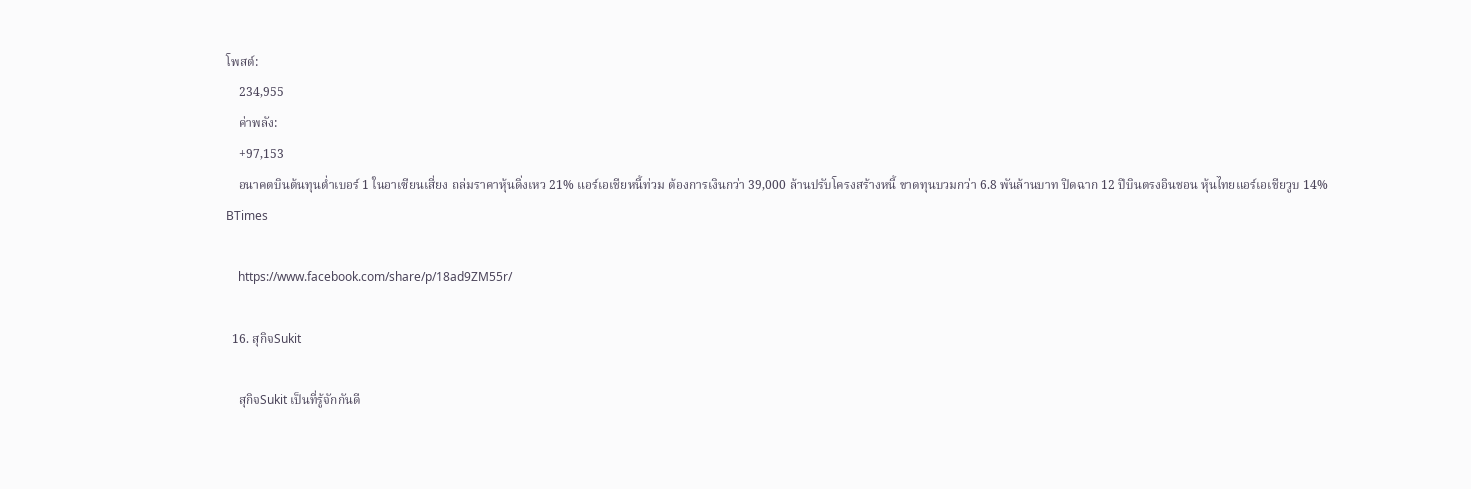โพสต์:
    234,955
    ค่าพลัง:
    +97,153
    อนาคตบินต้นทุนต่ำเบอร์ 1 ในอาเซียนเสี่ยง ถล่มราคาหุ้นดิ่งเหว 21% แอร์เอเชียหนี้ท่วม ต้องการเงินกว่า 39,000 ล้านปรับโครงสร้างหนี้ ขาดทุนบวมกว่า 6.8 พันล้านบาท ปิดฉาก 12 ปีบินตรงอินชอน หุ้นไทยแอร์เอเชียวูบ 14% BTimes

    https://www.facebook.com/share/p/18ad9ZM55r/

  16. สุกิจSukit

    สุกิจSukit เป็นที่รู้จักกันดี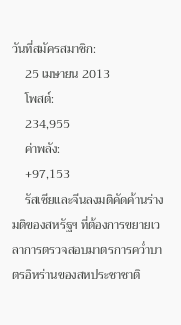วันที่สมัครสมาชิก:
    25 เมษายน 2013
    โพสต์:
    234,955
    ค่าพลัง:
    +97,153
    รัสเซียและจีนลงมติคัดค้านร่างมติของสหรัฐฯ ที่ต้องการขยายเวลาการตรวจสอบมาตรการคว่ำบาตรอิหร่านของสหประชาชาติ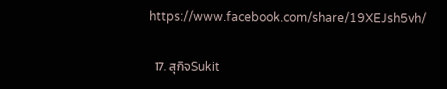https://www.facebook.com/share/19XEJsh5vh/

  17. สุกิจSukit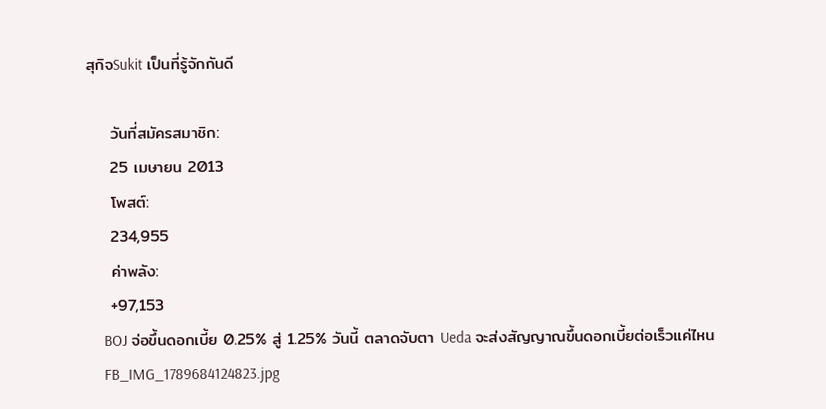สุกิจSukit เป็นที่รู้จักกันดี

    วันที่สมัครสมาชิก:
    25 เมษายน 2013
    โพสต์:
    234,955
    ค่าพลัง:
    +97,153
    BOJ จ่อขึ้นดอกเบี้ย 0.25% สู่ 1.25% วันนี้ ตลาดจับตา Ueda จะส่งสัญญาณขึ้นดอกเบี้ยต่อเร็วแค่ไหน
    FB_IMG_1789684124823.jpg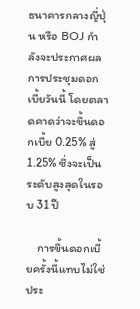ธนาคารกลางญี่ปุ่น หรือ BOJ กำลังจะประกาศผลการประชุมดอกเบี้ยวันนี้ โดยตลาดคาดว่าจะขึ้นดอกเบี้ย 0.25% สู่ 1.25% ซึ่งจะเป็นระดับสูงสุดในรอบ 31 ปี

    การขึ้นดอกเบี้ยครั้งนี้แทบไม่ใช่ประ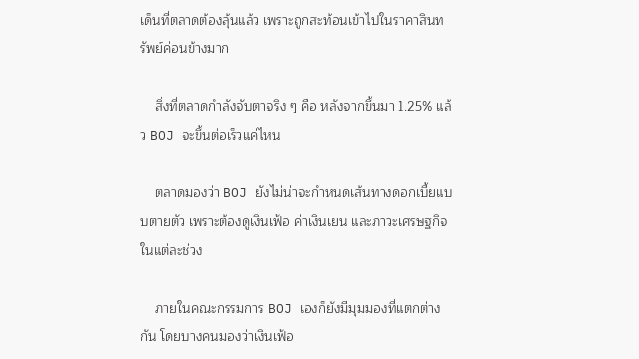เด็นที่ตลาดต้องลุ้นแล้ว เพราะถูกสะท้อนเข้าไปในราคาสินทรัพย์ค่อนข้างมาก

    สิ่งที่ตลาดกำลังจับตาจริง ๆ คือ หลังจากขึ้นมา 1.25% แล้ว BOJ จะขึ้นต่อเร็วแค่ไหน

    ตลาดมองว่า BOJ ยังไม่น่าจะกำหนดเส้นทางดอกเบี้ยแบบตายตัว เพราะต้องดูเงินเฟ้อ ค่าเงินเยน และภาวะเศรษฐกิจในแต่ละช่วง

    ภายในคณะกรรมการ BOJ เองก็ยังมีมุมมองที่แตกต่างกัน โดยบางคนมองว่าเงินเฟ้อ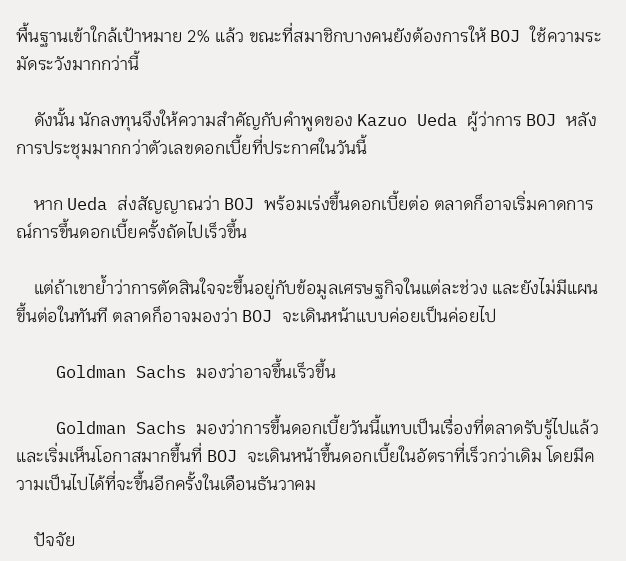พื้นฐานเข้าใกล้เป้าหมาย 2% แล้ว ขณะที่สมาชิกบางคนยังต้องการให้ BOJ ใช้ความระมัดระวังมากกว่านี้

    ดังนั้น นักลงทุนจึงให้ความสำคัญกับคำพูดของ Kazuo Ueda ผู้ว่าการ BOJ หลังการประชุมมากกว่าตัวเลขดอกเบี้ยที่ประกาศในวันนี้

    หาก Ueda ส่งสัญญาณว่า BOJ พร้อมเร่งขึ้นดอกเบี้ยต่อ ตลาดก็อาจเริ่มคาดการณ์การขึ้นดอกเบี้ยครั้งถัดไปเร็วขึ้น

    แต่ถ้าเขาย้ำว่าการตัดสินใจจะขึ้นอยู่กับข้อมูลเศรษฐกิจในแต่ละช่วง และยังไม่มีแผนขึ้นต่อในทันที ตลาดก็อาจมองว่า BOJ จะเดินหน้าแบบค่อยเป็นค่อยไป

    Goldman Sachs มองว่าอาจขึ้นเร็วขึ้น

    Goldman Sachs มองว่าการขึ้นดอกเบี้ยวันนี้แทบเป็นเรื่องที่ตลาดรับรู้ไปแล้ว และเริ่มเห็นโอกาสมากขึ้นที่ BOJ จะเดินหน้าขึ้นดอกเบี้ยในอัตราที่เร็วกว่าเดิม โดยมีความเป็นไปได้ที่จะขึ้นอีกครั้งในเดือนธันวาคม

    ปัจจัย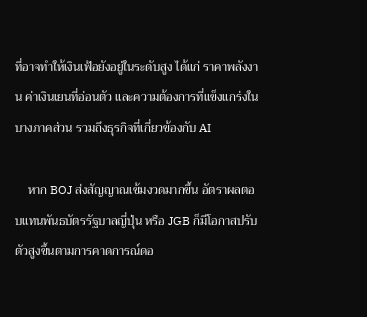ที่อาจทำให้เงินเฟ้อยังอยู่ในระดับสูง ได้แก่ ราคาพลังงาน ค่าเงินเยนที่อ่อนตัว และความต้องการที่แข็งแกร่งในบางภาคส่วน รวมถึงธุรกิจที่เกี่ยวข้องกับ AI

    หาก BOJ ส่งสัญญาณเข้มงวดมากขึ้น อัตราผลตอบแทนพันธบัตรรัฐบาลญี่ปุ่น หรือ JGB ก็มีโอกาสปรับตัวสูงขึ้นตามการคาดการณ์ดอ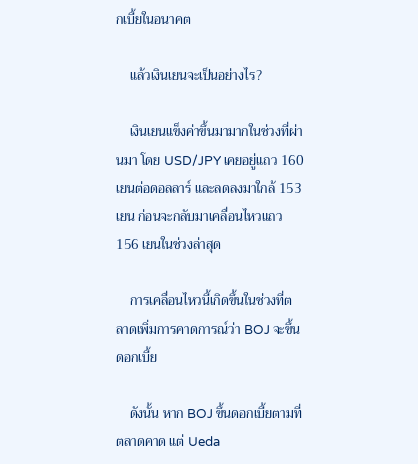กเบี้ยในอนาคต

    แล้วเงินเยนจะเป็นอย่างไร?

    เงินเยนแข็งค่าขึ้นมามากในช่วงที่ผ่านมา โดย USD/JPY เคยอยู่แถว 160 เยนต่อดอลลาร์ และลดลงมาใกล้ 153 เยน ก่อนจะกลับมาเคลื่อนไหวแถว 156 เยนในช่วงล่าสุด

    การเคลื่อนไหวนี้เกิดขึ้นในช่วงที่ตลาดเพิ่มการคาดการณ์ว่า BOJ จะขึ้นดอกเบี้ย

    ดังนั้น หาก BOJ ขึ้นดอกเบี้ยตามที่ตลาดคาด แต่ Ueda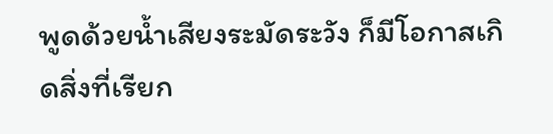พูดด้วยน้ำเสียงระมัดระวัง ก็มีโอกาสเกิดสิ่งที่เรียก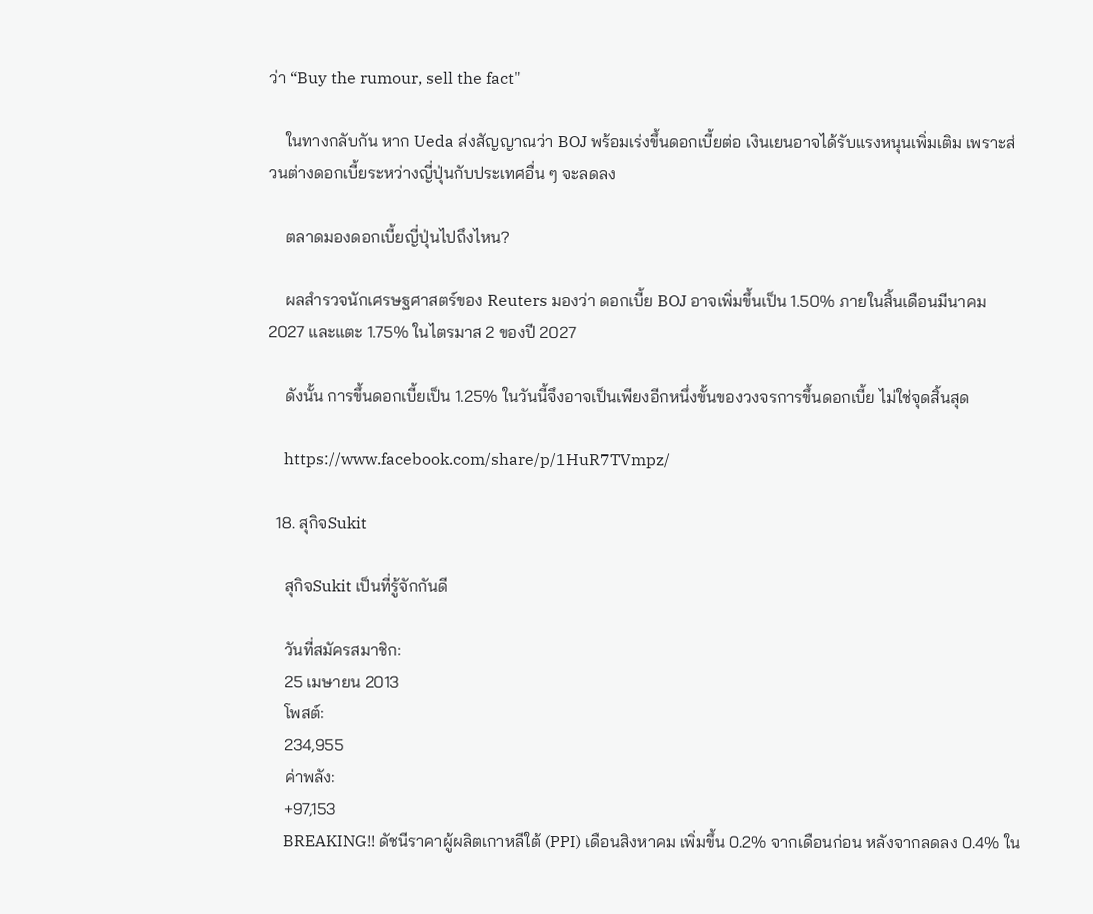ว่า “Buy the rumour, sell the fact"

    ในทางกลับกัน หาก Ueda ส่งสัญญาณว่า BOJ พร้อมเร่งขึ้นดอกเบี้ยต่อ เงินเยนอาจได้รับแรงหนุนเพิ่มเติม เพราะส่วนต่างดอกเบี้ยระหว่างญี่ปุ่นกับประเทศอื่น ๆ จะลดลง

    ตลาดมองดอกเบี้ยญี่ปุ่นไปถึงไหน?

    ผลสำรวจนักเศรษฐศาสตร์ของ Reuters มองว่า ดอกเบี้ย BOJ อาจเพิ่มขึ้นเป็น 1.50% ภายในสิ้นเดือนมีนาคม 2027 และแตะ 1.75% ในไตรมาส 2 ของปี 2027

    ดังนั้น การขึ้นดอกเบี้ยเป็น 1.25% ในวันนี้จึงอาจเป็นเพียงอีกหนึ่งขั้นของวงจรการขึ้นดอกเบี้ย ไม่ใช่จุดสิ้นสุด

    https://www.facebook.com/share/p/1HuR7TVmpz/

  18. สุกิจSukit

    สุกิจSukit เป็นที่รู้จักกันดี

    วันที่สมัครสมาชิก:
    25 เมษายน 2013
    โพสต์:
    234,955
    ค่าพลัง:
    +97,153
    BREAKING!! ดัชนีราคาผู้ผลิตเกาหลีใต้ (PPI) เดือนสิงหาคม เพิ่มขึ้น 0.2% จากเดือนก่อน หลังจากลดลง 0.4% ใน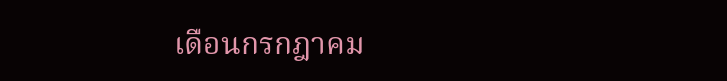เดือนกรกฎาคม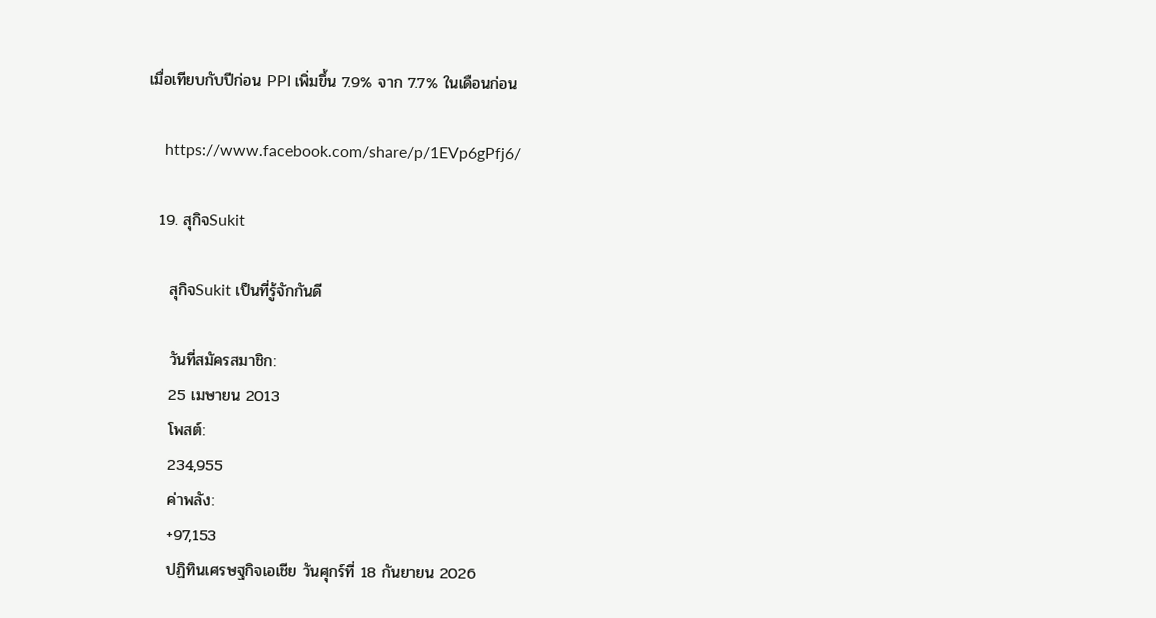เมื่อเทียบกับปีก่อน PPI เพิ่มขึ้น 7.9% จาก 7.7% ในเดือนก่อน

    https://www.facebook.com/share/p/1EVp6gPfj6/

  19. สุกิจSukit

    สุกิจSukit เป็นที่รู้จักกันดี

    วันที่สมัครสมาชิก:
    25 เมษายน 2013
    โพสต์:
    234,955
    ค่าพลัง:
    +97,153
    ปฏิทินเศรษฐกิจเอเชีย วันศุกร์ที่ 18 กันยายน 2026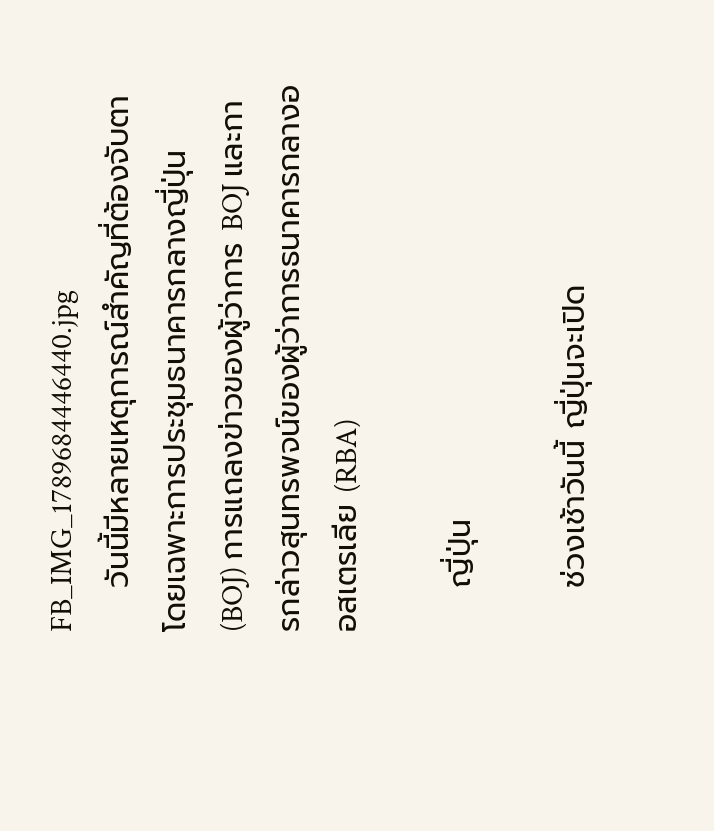FB_IMG_1789684446440.jpg
    วันนี้มีหลายเหตุการณ์สำคัญที่ต้องจับตา โดยเฉพาะการประชุมธนาคารกลางญี่ปุ่น (BOJ) การแถลงข่าวของผู้ว่าการ BOJ และการกล่าวสุนทรพจน์ของผู้ว่าการธนาคารกลางออสเตรเลีย (RBA)

    ญี่ปุ่น

    ช่วงเช้าวันนี้ ญี่ปุ่นจะเปิด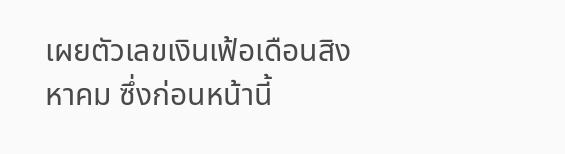เผยตัวเลขเงินเฟ้อเดือนสิงหาคม ซึ่งก่อนหน้านี้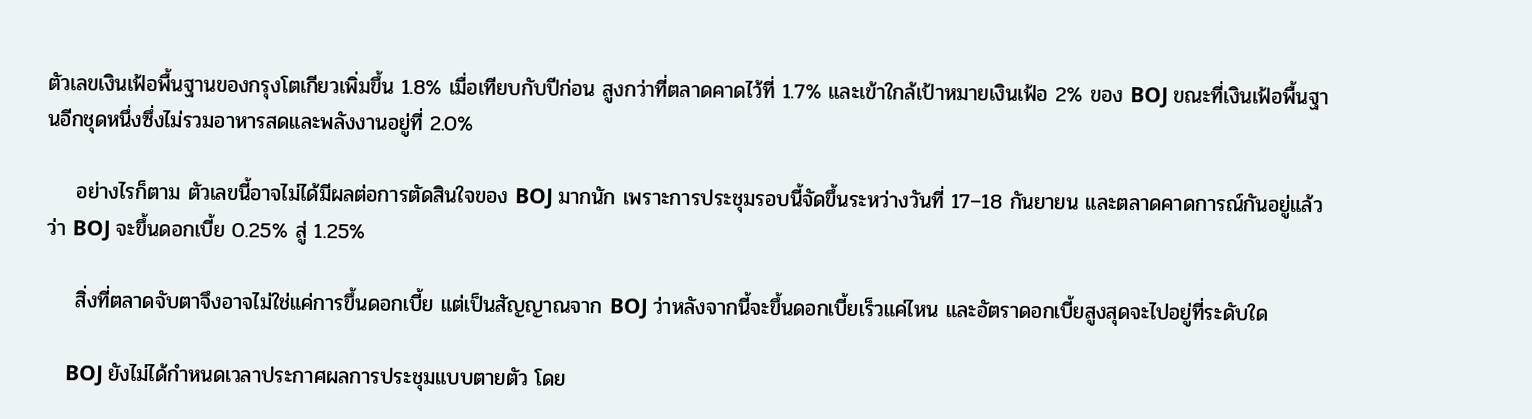ตัวเลขเงินเฟ้อพื้นฐานของกรุงโตเกียวเพิ่มขึ้น 1.8% เมื่อเทียบกับปีก่อน สูงกว่าที่ตลาดคาดไว้ที่ 1.7% และเข้าใกล้เป้าหมายเงินเฟ้อ 2% ของ BOJ ขณะที่เงินเฟ้อพื้นฐานอีกชุดหนึ่งซึ่งไม่รวมอาหารสดและพลังงานอยู่ที่ 2.0%

    อย่างไรก็ตาม ตัวเลขนี้อาจไม่ได้มีผลต่อการตัดสินใจของ BOJ มากนัก เพราะการประชุมรอบนี้จัดขึ้นระหว่างวันที่ 17–18 กันยายน และตลาดคาดการณ์กันอยู่แล้วว่า BOJ จะขึ้นดอกเบี้ย 0.25% สู่ 1.25%

    สิ่งที่ตลาดจับตาจึงอาจไม่ใช่แค่การขึ้นดอกเบี้ย แต่เป็นสัญญาณจาก BOJ ว่าหลังจากนี้จะขึ้นดอกเบี้ยเร็วแค่ไหน และอัตราดอกเบี้ยสูงสุดจะไปอยู่ที่ระดับใด

    BOJ ยังไม่ได้กำหนดเวลาประกาศผลการประชุมแบบตายตัว โดย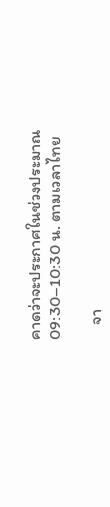คาดว่าจะประกาศในช่วงประมาณ 09:30–10:30 น. ตามเวลาไทย

    จา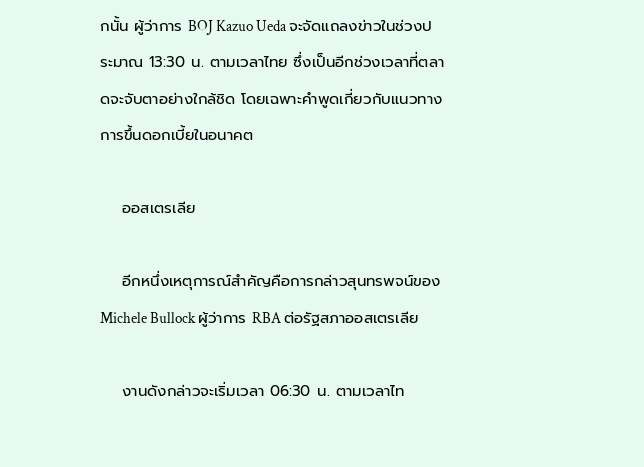กนั้น ผู้ว่าการ BOJ Kazuo Ueda จะจัดแถลงข่าวในช่วงประมาณ 13:30 น. ตามเวลาไทย ซึ่งเป็นอีกช่วงเวลาที่ตลาดจะจับตาอย่างใกล้ชิด โดยเฉพาะคำพูดเกี่ยวกับแนวทางการขึ้นดอกเบี้ยในอนาคต

    ออสเตรเลีย

    อีกหนึ่งเหตุการณ์สำคัญคือการกล่าวสุนทรพจน์ของ Michele Bullock ผู้ว่าการ RBA ต่อรัฐสภาออสเตรเลีย

    งานดังกล่าวจะเริ่มเวลา 06:30 น. ตามเวลาไท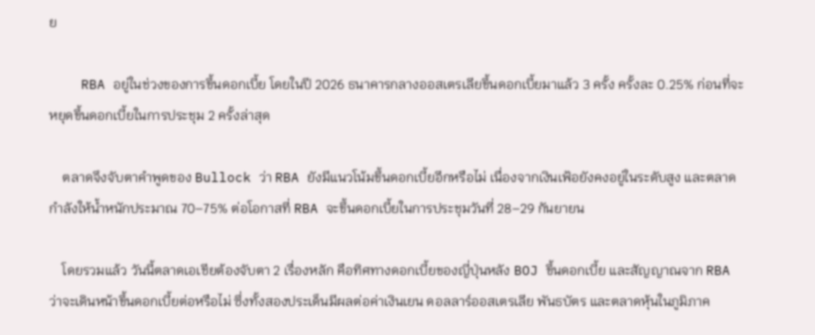ย

    RBA อยู่ในช่วงของการขึ้นดอกเบี้ย โดยในปี 2026 ธนาคารกลางออสเตรเลียขึ้นดอกเบี้ยมาแล้ว 3 ครั้ง ครั้งละ 0.25% ก่อนที่จะหยุดขึ้นดอกเบี้ยในการประชุม 2 ครั้งล่าสุด

    ตลาดจึงจับตาคำพูดของ Bullock ว่า RBA ยังมีแนวโน้มขึ้นดอกเบี้ยอีกหรือไม่ เนื่องจากเงินเฟ้อยังคงอยู่ในระดับสูง และตลาดกำลังให้น้ำหนักประมาณ 70–75% ต่อโอกาสที่ RBA จะขึ้นดอกเบี้ยในการประชุมวันที่ 28–29 กันยายน

    โดยรวมแล้ว วันนี้ตลาดเอเชียต้องจับตา 2 เรื่องหลัก คือทิศทางดอกเบี้ยของญี่ปุ่นหลัง BOJ ขึ้นดอกเบี้ย และสัญญาณจาก RBA ว่าจะเดินหน้าขึ้นดอกเบี้ยต่อหรือไม่ ซึ่งทั้งสองประเด็นมีผลต่อค่าเงินเยน ดอลลาร์ออสเตรเลีย พันธบัตร และตลาดหุ้นในภูมิภาค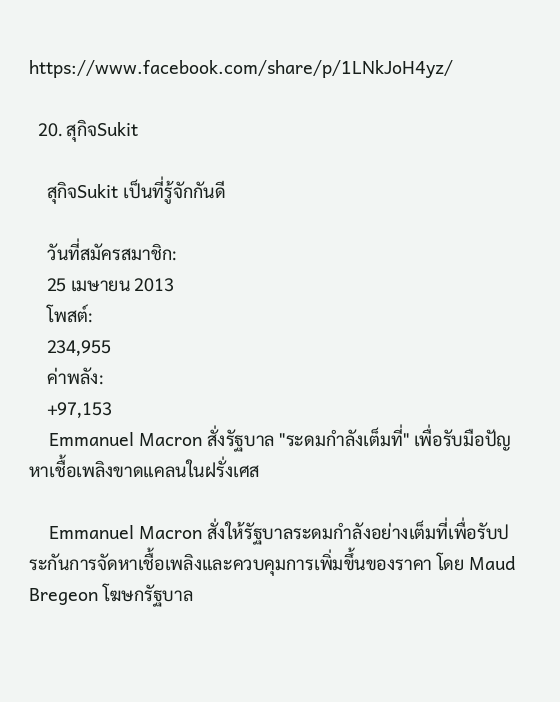https://www.facebook.com/share/p/1LNkJoH4yz/

  20. สุกิจSukit

    สุกิจSukit เป็นที่รู้จักกันดี

    วันที่สมัครสมาชิก:
    25 เมษายน 2013
    โพสต์:
    234,955
    ค่าพลัง:
    +97,153
    Emmanuel Macron สั่งรัฐบาล "ระดมกำลังเต็มที่" เพื่อรับมือปัญหาเชื้อเพลิงขาดแคลนในฝรั่งเศส

    Emmanuel Macron สั่งให้รัฐบาลระดมกำลังอย่างเต็มที่เพื่อรับประกันการจัดหาเชื้อเพลิงและควบคุมการเพิ่มขึ้นของราคา โดย Maud Bregeon โฆษกรัฐบาล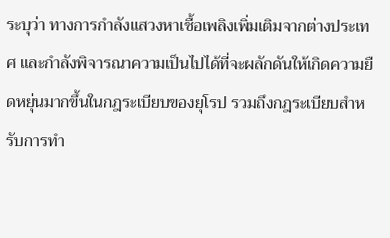ระบุว่า ทางการกำลังแสวงหาเชื้อเพลิงเพิ่มเติมจากต่างประเทศ และกำลังพิจารณาความเป็นไปได้ที่จะผลักดันให้เกิดความยืดหยุ่นมากขึ้นในกฎระเบียบของยุโรป รวมถึงกฎระเบียบสำหรับการทำ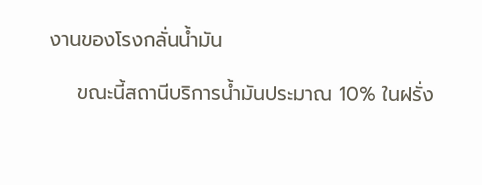งานของโรงกลั่นน้ำมัน

    ขณะนี้สถานีบริการน้ำมันประมาณ 10% ในฝรั่ง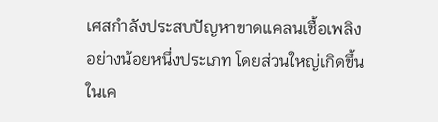เศสกำลังประสบปัญหาขาดแคลนเชื้อเพลิงอย่างน้อยหนึ่งประเภท โดยส่วนใหญ่เกิดขึ้นในเค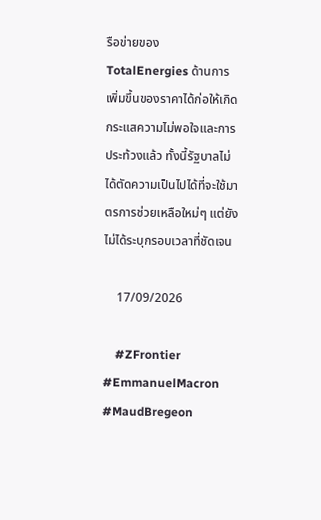รือข่ายของ TotalEnergies ด้านการเพิ่มขึ้นของราคาได้ก่อให้เกิดกระแสความไม่พอใจและการประท้วงแล้ว ทั้งนี้รัฐบาลไม่ได้ตัดความเป็นไปได้ที่จะใช้มาตรการช่วยเหลือใหม่ๆ แต่ยังไม่ได้ระบุกรอบเวลาที่ชัดเจน

    17/09/2026

    #ZFrontier #EmmanuelMacron #MaudBregeon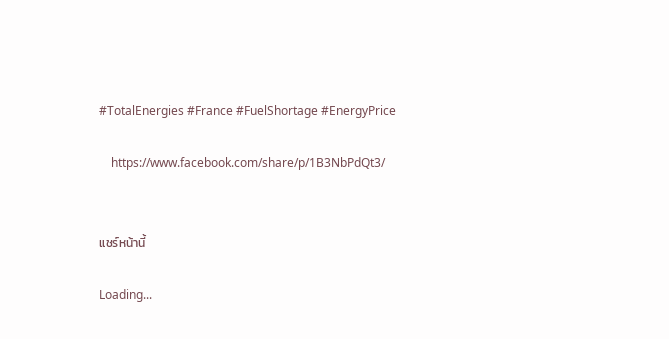#TotalEnergies #France #FuelShortage #EnergyPrice

    https://www.facebook.com/share/p/1B3NbPdQt3/


แชร์หน้านี้

Loading...